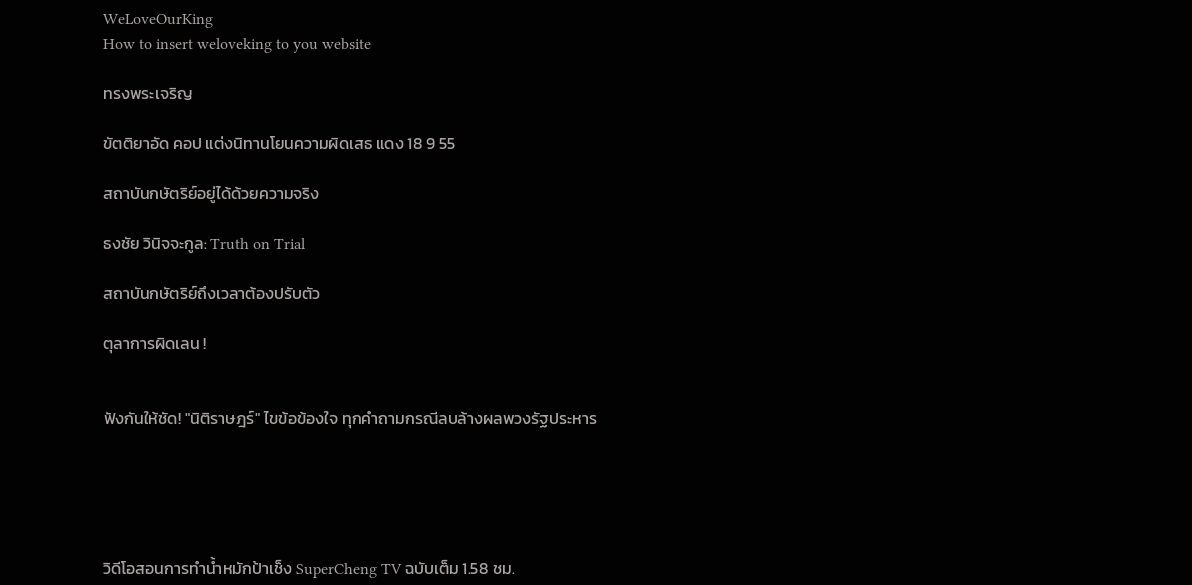WeLoveOurKing
How to insert weloveking to you website

ทรงพระเจริญ

ขัตติยาอัด คอป แต่งนิทานโยนความผิดเสธ แดง 18 9 55

สถาบันกษัตริย์อยู่ได้ด้วยความจริง

ธงชัย วินิจจะกูล: Truth on Trial

สถาบันกษัตริย์ถึงเวลาต้องปรับตัว

ตุลาการผิดเลน !


ฟังกันให้ชัด! "นิติราษฎร์" ไขข้อข้องใจ ทุกคำถามกรณีลบล้างผลพวงรัฐประหาร





วิดีโอสอนการทำน้ำหมักป้าเช็ง SuperCheng TV ฉบับเต็ม 1.58 ชม.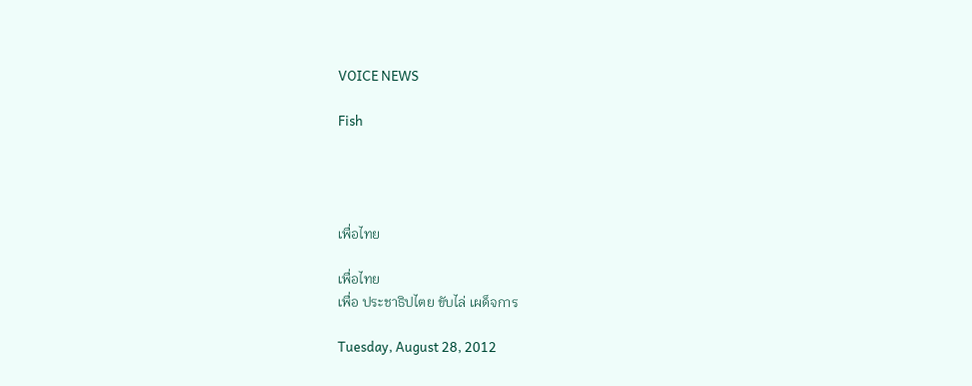VOICE NEWS

Fish




เพื่อไทย

เพื่อไทย
เพื่อ ประชาธิปไตย ขับไล่ เผด็จการ

Tuesday, August 28, 2012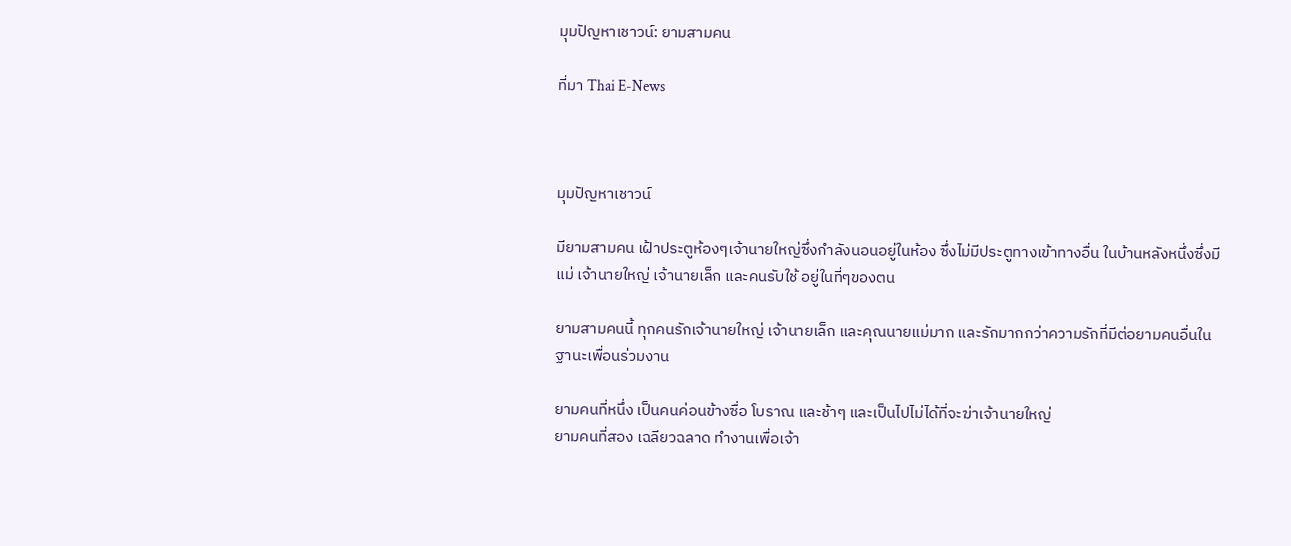มุมปัญหาเชาวน์: ยามสามคน

ที่มา Thai E-News



มุมปัญหาเชาวน์

มียามสามคน เฝ้าประตูห้องๆเจ้านายใหญ่ซึ่งกำลังนอนอยู่ในห้อง ซึ่งไม่มีประตูทางเข้าทางอื่น ในบ้านหลังหนึ่งซึ่งมีแม่ เจ้านายใหญ่ เจ้านายเล็ก และคนรับใช้ อยู่ในที่ๆของตน

ยามสามคนนี้ ทุกคนรักเจ้านายใหญ่ เจ้านายเล็ก และคุณนายแม่มาก และรักมากกว่าความรักที่มีต่อยามคนอื่นในฐานะเพื่อนร่วมงาน

ยามคนที่หนึ่ง เป็นคนค่อนข้างซื่อ โบราณ และช้าๆ และเป็นไปไม่ได้ที่จะฆ่าเจ้านายใหญ่
ยามคนที่สอง เฉลียวฉลาด ทำงานเพื่อเจ้า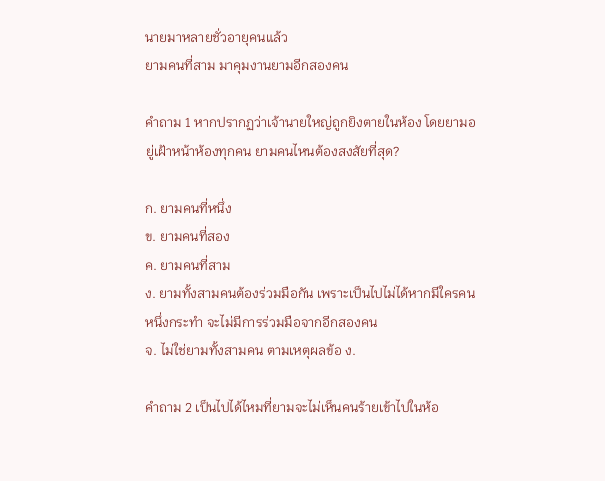นายมาหลายชั่วอายุคนแล้ว
ยามคนที่สาม มาคุมงานยามอีกสองคน

คำถาม 1 หากปรากฏว่าเจ้านายใหญ่ถูกยิงตายในห้อง โดยยามอยู่เฝ้าหน้าห้องทุกคน ยามคนไหนต้องสงสัยที่สุด?

ก. ยามคนที่หนึ่ง
ข. ยามคนที่สอง
ค. ยามคนที่สาม
ง. ยามทั้งสามคนต้องร่วมมือกัน เพราะเป็นไปไม่ได้หากมีใครคนหนึ่งกระทำ จะไม่มีการร่วมมือจากอีกสองคน
จ. ไม่ใช่ยามทั้งสามคน ตามเหตุผลข้อ ง.

คำถาม 2 เป็นไปได้ไหมที่ยามจะไม่เห็นคนร้ายเข้าไปในห้อ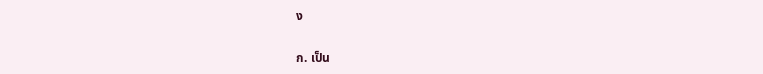ง

ก. เป็น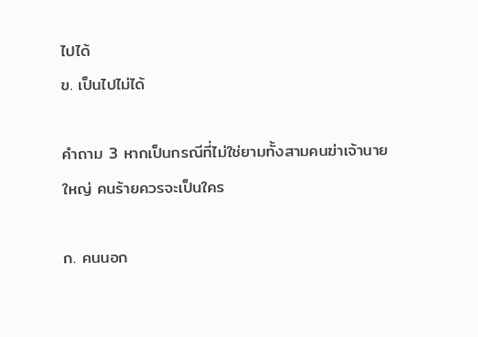ไปได้
ข. เป็นไปไม่ได้

คำถาม 3 หากเป็นกรณีที่ไม่ใช่ยามทั้งสามคนฆ่าเจ้านายใหญ่ คนร้ายควรจะเป็นใคร

ก. คนนอก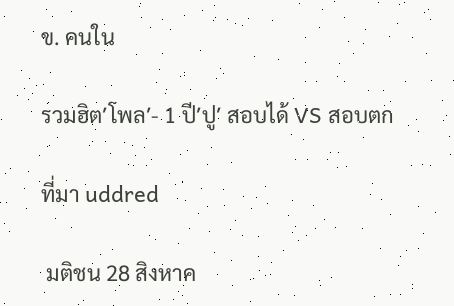ข. คนใน

รวมฮิต′โพล′- 1 ปี′ปู′ สอบได้ VS สอบตก

ที่มา uddred

 มติชน 28 สิงหาค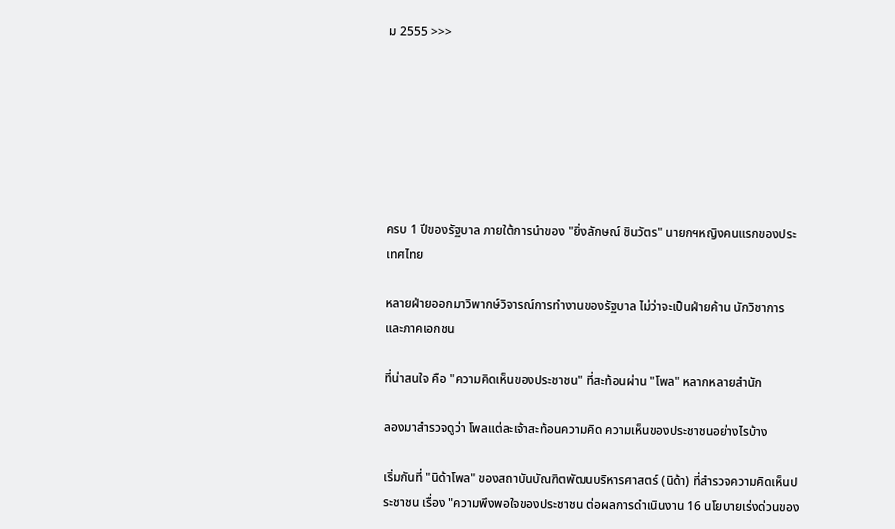ม 2555 >>>







ครบ 1 ปีของรัฐบาล ภายใต้การนำของ "ยิ่งลักษณ์ ชินวัตร" นายกฯหญิงคนแรกของประเทศไทย

หลายฝ่ายออกมาวิพากษ์วิจารณ์การทำงานของรัฐบาล ไม่ว่าจะเป็นฝ่ายค้าน นักวิชาการ และภาคเอกชน

ที่น่าสนใจ คือ "ความคิดเห็นของประชาชน" ที่สะท้อนผ่าน "โพล" หลากหลายสำนัก

ลองมาสำรวจดูว่า โพลแต่ละเจ้าสะท้อนความคิด ความเห็นของประชาชนอย่างไรบ้าง

เริ่มกันที่ "นิด้าโพล" ของสถาบันบัณฑิตพัฒนบริหารศาสตร์ (นิด้า) ที่สำรวจความคิดเห็นประชาชน เรื่อง "ความพึงพอใจของประชาชน ต่อผลการดำเนินงาน 16 นโยบายเร่งด่วนของ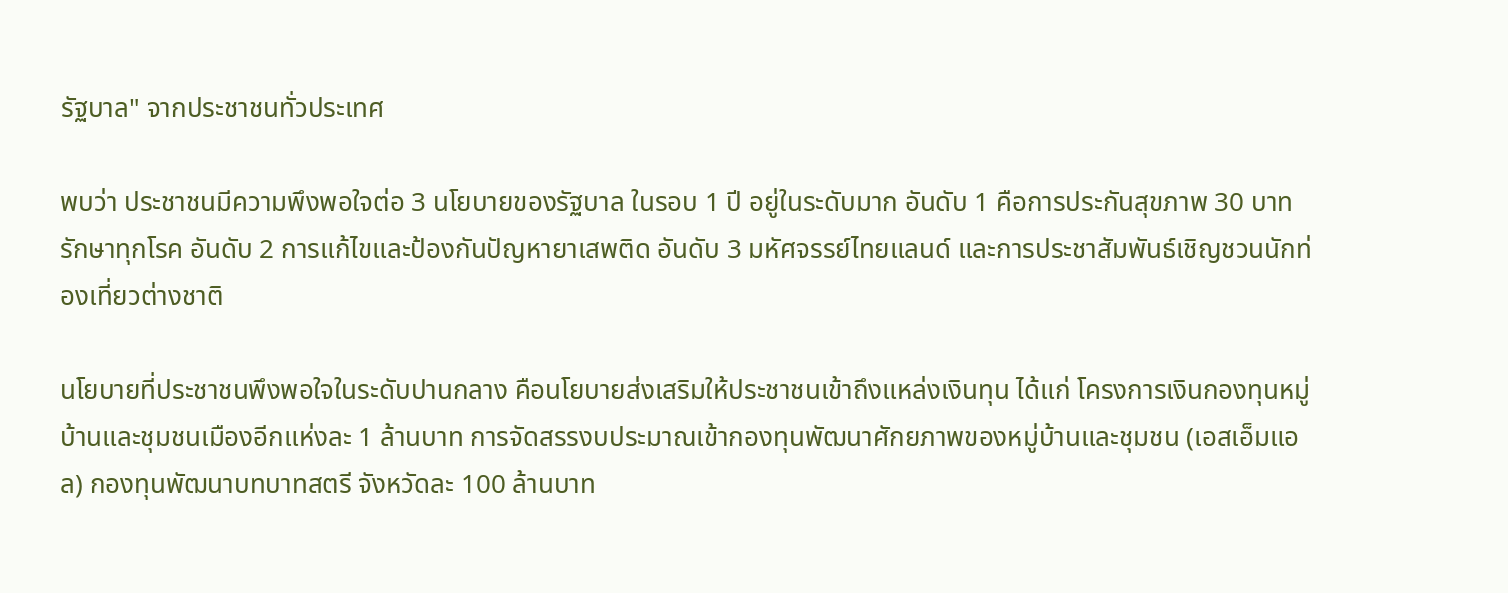รัฐบาล" จากประชาชนทั่วประเทศ

พบว่า ประชาชนมีความพึงพอใจต่อ 3 นโยบายของรัฐบาล ในรอบ 1 ปี อยู่ในระดับมาก อันดับ 1 คือการประกันสุขภาพ 30 บาทรักษาทุกโรค อันดับ 2 การแก้ไขและป้องกันปัญหายาเสพติด อันดับ 3 มหัศจรรย์ไทยแลนด์ และการประชาสัมพันธ์เชิญชวนนักท่องเที่ยวต่างชาติ

นโยบายที่ประชาชนพึงพอใจในระดับปานกลาง คือนโยบายส่งเสริมให้ประชาชนเข้าถึงแหล่งเงินทุน ได้แก่ โครงการเงินกองทุนหมู่บ้านและชุมชนเมืองอีกแห่งละ 1 ล้านบาท การจัดสรรงบประมาณเข้ากองทุนพัฒนาศักยภาพของหมู่บ้านและชุมชน (เอสเอ็มแอล) กองทุนพัฒนาบทบาทสตรี จังหวัดละ 100 ล้านบาท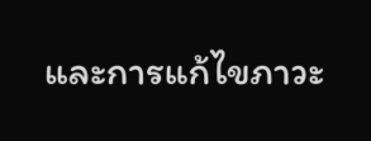และการแก้ไขภาวะ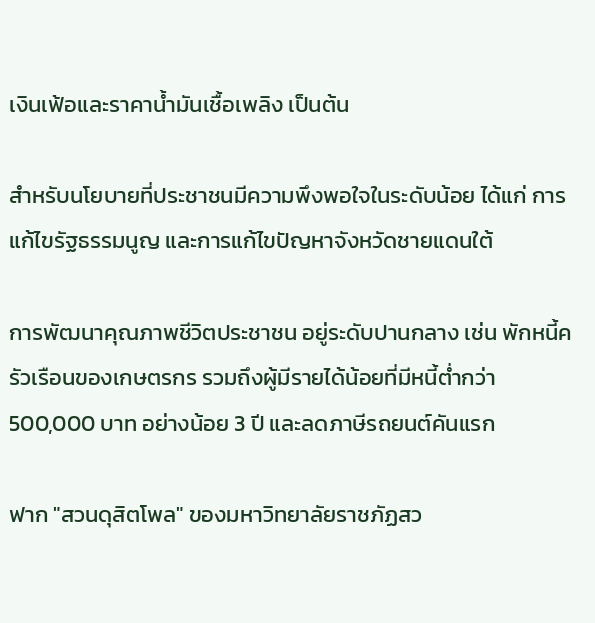เงินเฟ้อและราคาน้ำมันเชื้อเพลิง เป็นต้น

สำหรับนโยบายที่ประชาชนมีความพึงพอใจในระดับน้อย ได้แก่ การแก้ไขรัฐธรรมนูญ และการแก้ไขปัญหาจังหวัดชายแดนใต้

การพัฒนาคุณภาพชีวิตประชาชน อยู่ระดับปานกลาง เช่น พักหนี้ครัวเรือนของเกษตรกร รวมถึงผู้มีรายได้น้อยที่มีหนี้ต่ำกว่า 500,000 บาท อย่างน้อย 3 ปี และลดภาษีรถยนต์คันแรก

ฟาก "สวนดุสิตโพล" ของมหาวิทยาลัยราชภัฏสว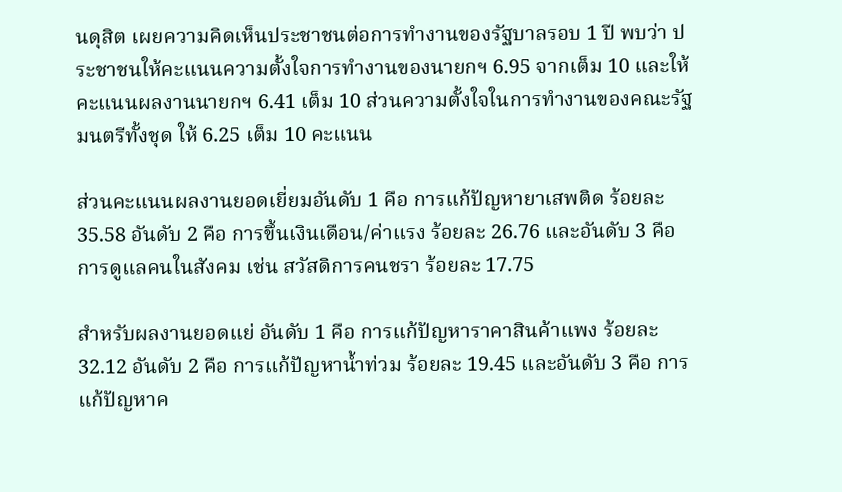นดุสิต เผยความคิดเห็นประชาชนต่อการทำงานของรัฐบาลรอบ 1 ปี พบว่า ประชาชนให้คะแนนความตั้งใจการทำงานของนายกฯ 6.95 จากเต็ม 10 และให้คะแนนผลงานนายกฯ 6.41 เต็ม 10 ส่วนความตั้งใจในการทำงานของคณะรัฐมนตรีทั้งชุด ให้ 6.25 เต็ม 10 คะแนน

ส่วนคะแนนผลงานยอดเยี่ยมอันดับ 1 คือ การแก้ปัญหายาเสพติด ร้อยละ 35.58 อันดับ 2 คือ การขึ้นเงินเดือน/ค่าแรง ร้อยละ 26.76 และอันดับ 3 คือ การดูแลคนในสังคม เช่น สวัสดิการคนชรา ร้อยละ 17.75

สำหรับผลงานยอดแย่ อันดับ 1 คือ การแก้ปัญหาราคาสินค้าแพง ร้อยละ 32.12 อันดับ 2 คือ การแก้ปัญหาน้ำท่วม ร้อยละ 19.45 และอันดับ 3 คือ การแก้ปัญหาค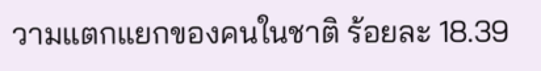วามแตกแยกของคนในชาติ ร้อยละ 18.39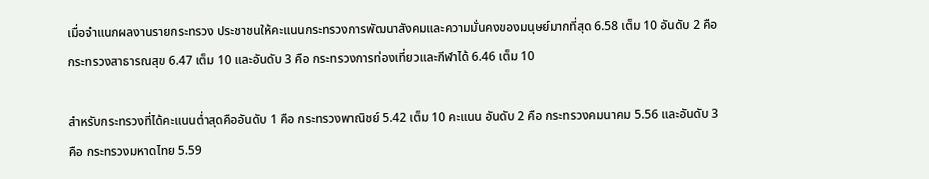เมื่อจำแนกผลงานรายกระทรวง ประชาชนให้คะแนนกระทรวงการพัฒนาสังคมและความมั่นคงของมนุษย์มากที่สุด 6.58 เต็ม 10 อันดับ 2 คือ กระทรวงสาธารณสุข 6.47 เต็ม 10 และอันดับ 3 คือ กระทรวงการท่องเที่ยวและกีฬาได้ 6.46 เต็ม 10

สำหรับกระทรวงที่ได้คะแนนต่ำสุดคืออันดับ 1 คือ กระทรวงพาณิชย์ 5.42 เต็ม 10 คะแนน อันดับ 2 คือ กระทรวงคมนาคม 5.56 และอันดับ 3 คือ กระทรวงมหาดไทย 5.59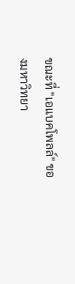ขณะที่ "เอแบคโพลล์" ของมหาวิทยา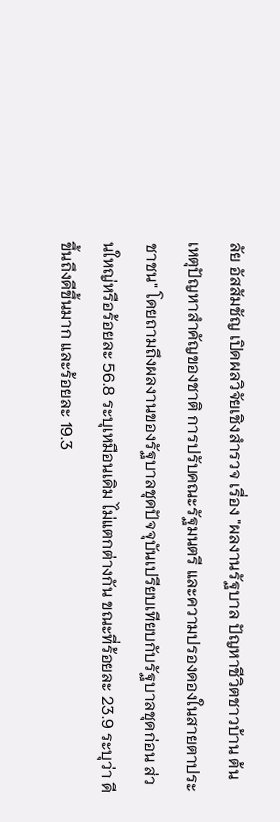ลัย อัสสัมชัญ เปิดผลวิจัยเชิงสำรวจ เรื่อง "ผลงานรัฐบาล ปัญหาชีวิตชาวบ้าน ต้นเหตุปัญหาสำคัญของชาติ การปรับคณะรัฐมนตรี และความปรองดองในสายตาประชาชน" โดยถามถึงผลงานของรัฐบาลชุดปัจจุบันเปรียบเทียบกับรัฐบาลชุดก่อน ส่วนใหญ่หรือร้อยละ 56.8 ระบุเหมือนเดิม ไม่แตกต่างกัน ขณะที่ร้อยละ 23.9 ระบุว่า ดีขึ้นถึงดีขึ้นมาก และร้อยละ 19.3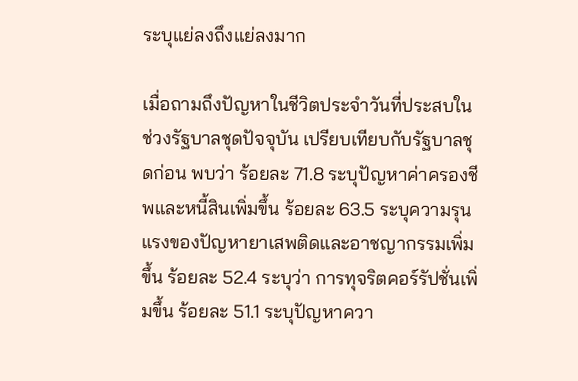ระบุแย่ลงถึงแย่ลงมาก

เมื่อถามถึงปัญหาในชีวิตประจำวันที่ประสบในช่วงรัฐบาลชุดปัจจุบัน เปรียบเทียบกับรัฐบาลชุดก่อน พบว่า ร้อยละ 71.8 ระบุปัญหาค่าครองชีพและหนี้สินเพิ่มขึ้น ร้อยละ 63.5 ระบุความรุนแรงของปัญหายาเสพติดและอาชญากรรมเพิ่มขึ้น ร้อยละ 52.4 ระบุว่า การทุจริตคอร์รัปชั่นเพิ่มขึ้น ร้อยละ 51.1 ระบุปัญหาควา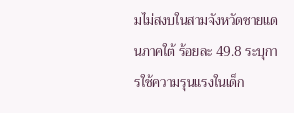มไม่สงบในสามจังหวัดชายแดนภาคใต้ ร้อยละ 49.8 ระบุการใช้ความรุนแรงในเด็ก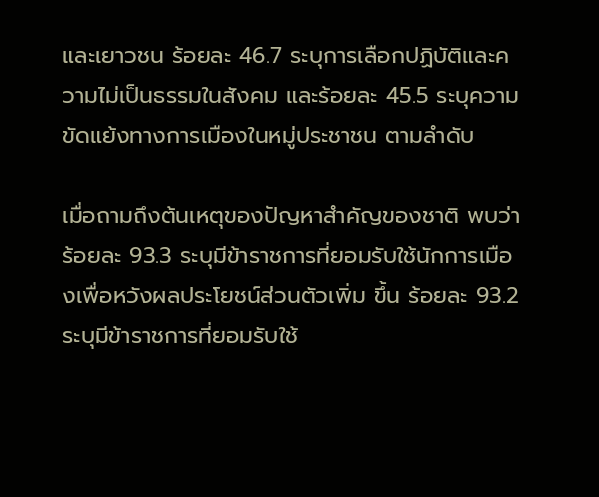และเยาวชน ร้อยละ 46.7 ระบุการเลือกปฏิบัติและความไม่เป็นธรรมในสังคม และร้อยละ 45.5 ระบุความขัดแย้งทางการเมืองในหมู่ประชาชน ตามลำดับ

เมื่อถามถึงต้นเหตุของปัญหาสำคัญของชาติ พบว่า ร้อยละ 93.3 ระบุมีข้าราชการที่ยอมรับใช้นักการเมืองเพื่อหวังผลประโยชน์ส่วนตัวเพิ่ม ขึ้น ร้อยละ 93.2 ระบุมีข้าราชการที่ยอมรับใช้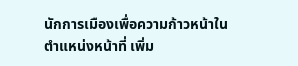นักการเมืองเพื่อความก้าวหน้าในตำแหน่งหน้าที่ เพิ่ม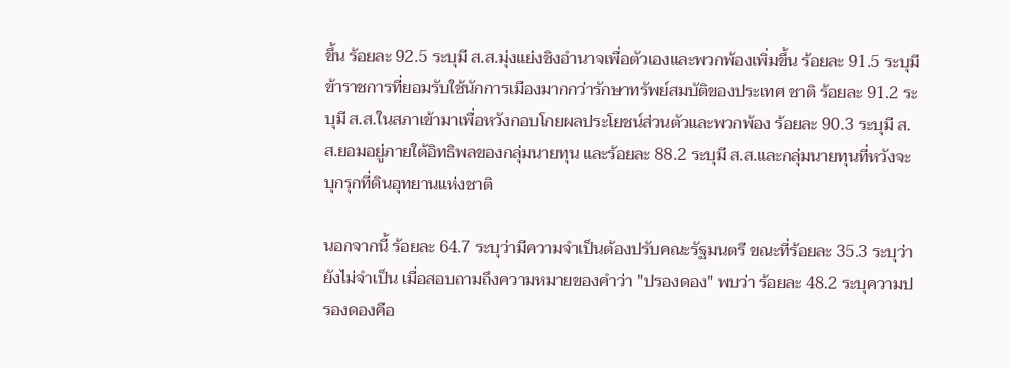ขึ้น ร้อยละ 92.5 ระบุมี ส.ส.มุ่งแย่งชิงอำนาจเพื่อตัวเองและพวกพ้องเพิ่มขึ้น ร้อยละ 91.5 ระบุมีข้าราชการที่ยอมรับใช้นักการเมืองมากกว่ารักษาทรัพย์สมบัติของประเทศ ชาติ ร้อยละ 91.2 ระบุมี ส.ส.ในสภาเข้ามาเพื่อหวังกอบโกยผลประโยชน์ส่วนตัวและพวกพ้อง ร้อยละ 90.3 ระบุมี ส.ส.ยอมอยู่ภายใต้อิทธิพลของกลุ่มนายทุน และร้อยละ 88.2 ระบุมี ส.ส.และกลุ่มนายทุนที่หวังจะบุกรุกที่ดินอุทยานแห่งชาติ

นอกจากนี้ ร้อยละ 64.7 ระบุว่ามีความจำเป็นต้องปรับคณะรัฐมนตรี ขณะที่ร้อยละ 35.3 ระบุว่ายังไม่จำเป็น เมื่อสอบถามถึงความหมายของคำว่า "ปรองดอง" พบว่า ร้อยละ 48.2 ระบุความปรองดองคือ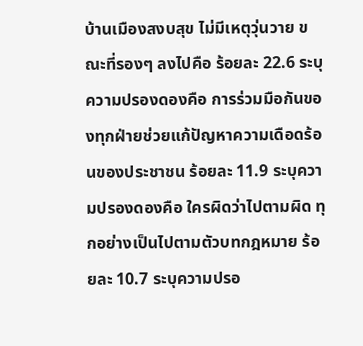บ้านเมืองสงบสุข ไม่มีเหตุวุ่นวาย ขณะที่รองๆ ลงไปคือ ร้อยละ 22.6 ระบุความปรองดองคือ การร่วมมือกันของทุกฝ่ายช่วยแก้ปัญหาความเดือดร้อนของประชาชน ร้อยละ 11.9 ระบุความปรองดองคือ ใครผิดว่าไปตามผิด ทุกอย่างเป็นไปตามตัวบทกฎหมาย ร้อยละ 10.7 ระบุความปรอ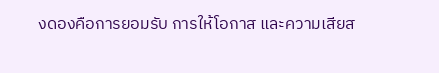งดองคือการยอมรับ การให้โอกาส และความเสียส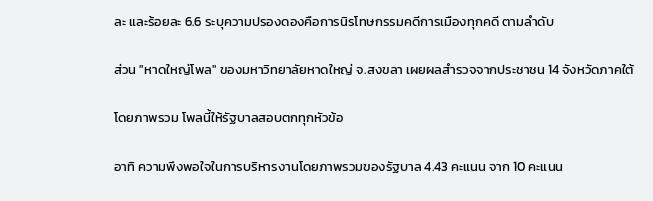ละ และร้อยละ 6.6 ระบุความปรองดองคือการนิรโทษกรรมคดีการเมืองทุกคดี ตามลำดับ

ส่วน "หาดใหญ่โพล" ของมหาวิทยาลัยหาดใหญ่ จ.สงขลา เผยผลสำรวจจากประชาชน 14 จังหวัดภาคใต้

โดยภาพรวม โพลนี้ให้รัฐบาลสอบตกทุกหัวข้อ

อาทิ ความพึงพอใจในการบริหารงานโดยภาพรวมของรัฐบาล 4.43 คะแนน จาก 10 คะแนน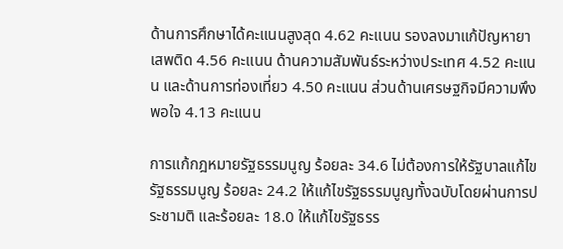ด้านการศึกษาได้คะแนนสูงสุด 4.62 คะแนน รองลงมาแก้ปัญหายาเสพติด 4.56 คะแนน ด้านความสัมพันธ์ระหว่างประเทศ 4.52 คะแนน และด้านการท่องเที่ยว 4.50 คะแนน ส่วนด้านเศรษฐกิจมีความพึงพอใจ 4.13 คะแนน

การแก้กฎหมายรัฐธรรมนูญ ร้อยละ 34.6 ไม่ต้องการให้รัฐบาลแก้ไขรัฐธรรมนูญ ร้อยละ 24.2 ให้แก้ไขรัฐธรรมนูญทั้งฉบับโดยผ่านการประชามติ และร้อยละ 18.0 ให้แก้ไขรัฐธรร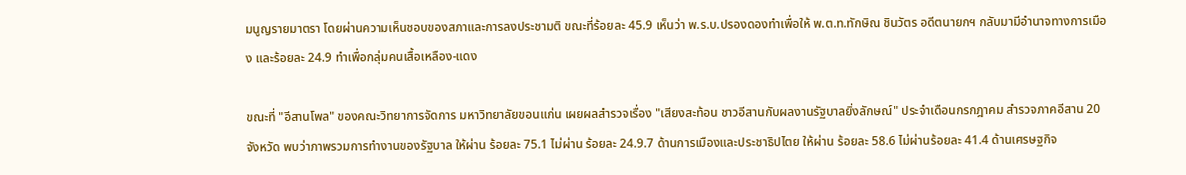มนูญรายมาตรา โดยผ่านความเห็นชอบของสภาและการลงประชามติ ขณะที่ร้อยละ 45.9 เห็นว่า พ.ร.บ.ปรองดองทำเพื่อให้ พ.ต.ท.ทักษิณ ชินวัตร อดีตนายกฯ กลับมามีอำนาจทางการเมือง และร้อยละ 24.9 ทำเพื่อกลุ่มคนเสื้อเหลือง-แดง

ขณะที่ "อีสานโพล" ของคณะวิทยาการจัดการ มหาวิทยาลัยขอนแก่น เผยผลสำรวจเรื่อง "เสียงสะท้อน ชาวอีสานกับผลงานรัฐบาลยิ่งลักษณ์" ประจำเดือนกรกฎาคม สำรวจภาคอีสาน 20 จังหวัด พบว่าภาพรวมการทำงานของรัฐบาล ให้ผ่าน ร้อยละ 75.1 ไม่ผ่าน ร้อยละ 24.9.7 ด้านการเมืองและประชาธิปไตย ให้ผ่าน ร้อยละ 58.6 ไม่ผ่านร้อยละ 41.4 ด้านเศรษฐกิจ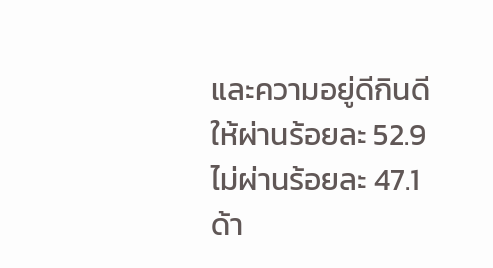และความอยู่ดีกินดี ให้ผ่านร้อยละ 52.9 ไม่ผ่านร้อยละ 47.1 ด้า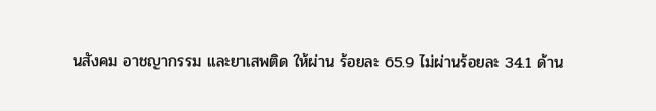นสังคม อาชญากรรม และยาเสพติด ให้ผ่าน ร้อยละ 65.9 ไม่ผ่านร้อยละ 34.1 ด้าน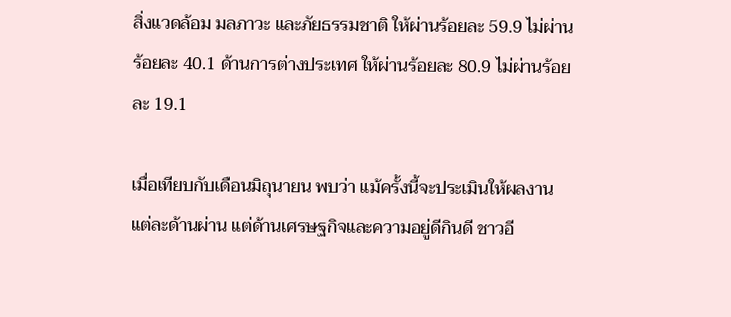สิ่งแวดล้อม มลภาวะ และภัยธรรมชาติ ให้ผ่านร้อยละ 59.9 ไม่ผ่านร้อยละ 40.1 ด้านการต่างประเทศ ให้ผ่านร้อยละ 80.9 ไม่ผ่านร้อยละ 19.1

เมื่อเทียบกับเดือนมิถุนายน พบว่า แม้ครั้งนี้จะประเมินให้ผลงานแต่ละด้านผ่าน แต่ด้านเศรษฐกิจและความอยู่ดีกินดี ชาวอี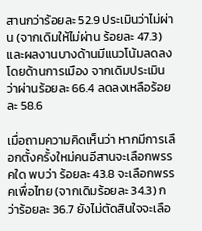สานกว่าร้อยละ 52.9 ประเมินว่าไม่ผ่าน (จากเดิมให้ไม่ผ่าน ร้อยละ 47.3) และผลงานบางด้านมีแนวโน้มลดลง โดยด้านการเมือง จากเดิมประเมินว่าผ่านร้อยละ 66.4 ลดลงเหลือร้อยละ 58.6

เมื่อถามความคิดเห็นว่า หากมีการเลือกตั้งครั้งใหม่คนอีสานจะเลือกพรรคใด พบว่า ร้อยละ 43.8 จะเลือกพรรคเพื่อไทย (จากเดิมร้อยละ 34.3) กว่าร้อยละ 36.7 ยังไม่ตัดสินใจจะเลือ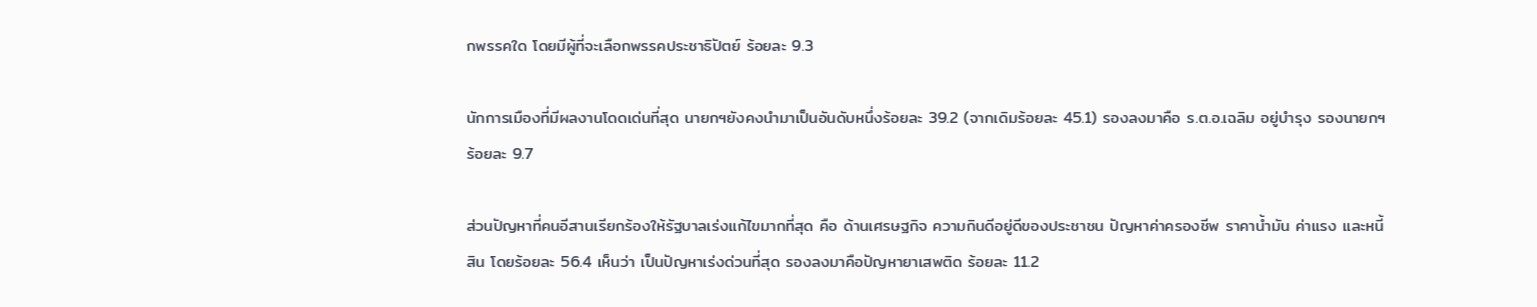กพรรคใด โดยมีผู้ที่จะเลือกพรรคประชาธิปัตย์ ร้อยละ 9.3

นักการเมืองที่มีผลงานโดดเด่นที่สุด นายกฯยังคงนำมาเป็นอันดับหนึ่งร้อยละ 39.2 (จากเดิมร้อยละ 45.1) รองลงมาคือ ร.ต.อ.เฉลิม อยู่บำรุง รองนายกฯ ร้อยละ 9.7

ส่วนปัญหาที่คนอีสานเรียกร้องให้รัฐบาลเร่งแก้ไขมากที่สุด คือ ด้านเศรษฐกิจ ความกินดีอยู่ดีของประชาชน ปัญหาค่าครองชีพ ราคาน้ำมัน ค่าแรง และหนี้สิน โดยร้อยละ 56.4 เห็นว่า เป็นปัญหาเร่งด่วนที่สุด รองลงมาคือปัญหายาเสพติด ร้อยละ 11.2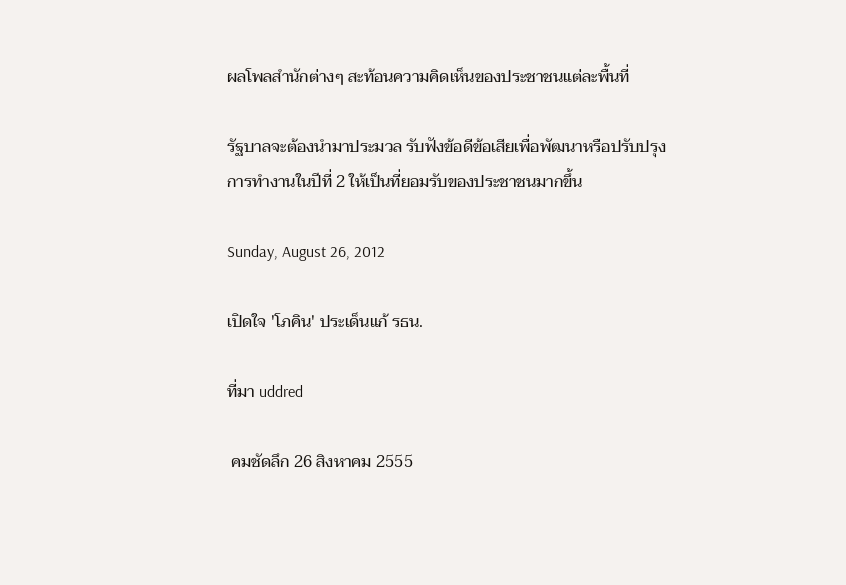ผลโพลสำนักต่างๆ สะท้อนความคิดเห็นของประชาชนแต่ละพื้นที่

รัฐบาลจะต้องนำมาประมวล รับฟังข้อดีข้อเสียเพื่อพัฒนาหรือปรับปรุงการทำงานในปีที่ 2 ให้เป็นที่ยอมรับของประชาชนมากขึ้น

Sunday, August 26, 2012

เปิดใจ 'โภคิน' ประเด็นแก้ รธน.

ที่มา uddred

 คมชัดลึก 26 สิงหาคม 2555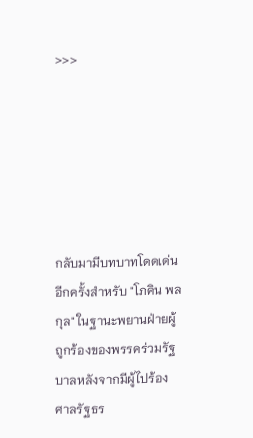>>>






กลับมามีบทบาทโดดเด่นอีกครั้งสำหรับ "โภคิน พลกุล" ในฐานะพยานฝ่ายผู้ถูกร้องของพรรคร่วมรัฐบาลหลังจากมีผู้ไปร้องศาลรัฐธร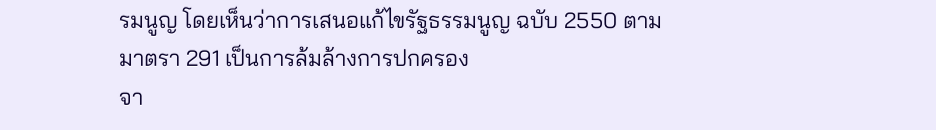รมนูญ โดยเห็นว่าการเสนอแก้ไขรัฐธรรมนูญ ฉบับ 2550 ตามมาตรา 291 เป็นการล้มล้างการปกครอง
จา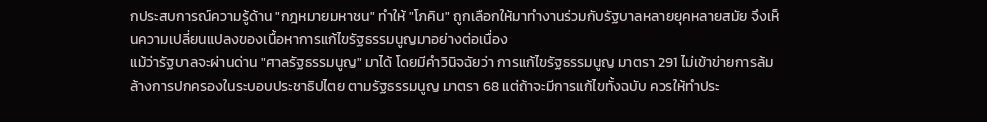กประสบการณ์ความรู้ด้าน "กฎหมายมหาชน" ทำให้ "โภคิน" ถูกเลือกให้มาทำงานร่วมกับรัฐบาลหลายยุคหลายสมัย จึงเห็นความเปลี่ยนแปลงของเนื้อหาการแก้ไขรัฐธรรมนูญมาอย่างต่อเนื่อง
แม้ว่ารัฐบาลจะผ่านด่าน "ศาลรัฐธรรมนูญ" มาได้ โดยมีคำวินิจฉัยว่า การแก้ไขรัฐธรรมนูญ มาตรา 291 ไม่เข้าข่ายการล้มล้างการปกครองในระบอบประชาธิปไตย ตามรัฐธรรมนูญ มาตรา 68 แต่ถ้าจะมีการแก้ไขทั้งฉบับ ควรให้ทำประ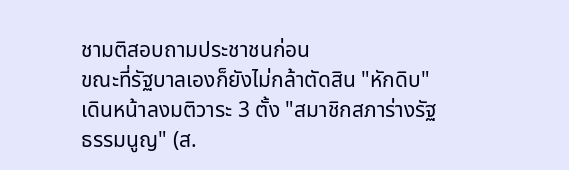ชามติสอบถามประชาชนก่อน
ขณะที่รัฐบาลเองก็ยังไม่กล้าตัดสิน "หักดิบ" เดินหน้าลงมติวาระ 3 ตั้ง "สมาชิกสภาร่างรัฐธรรมนูญ" (ส.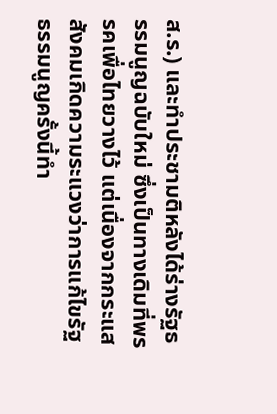ส.ร.) และทำประชามติหลังได้ร่างรัฐธรรมนูญฉบับใหม่ ซึ่งเป็นทางเดิมที่พรรคเพื่อไทยวางไว้ แต่เนื่องจากกระแสสังคมเกิดความระแวงว่าการแก้ไขรัฐธรรมนูญครั้งนี้ทำ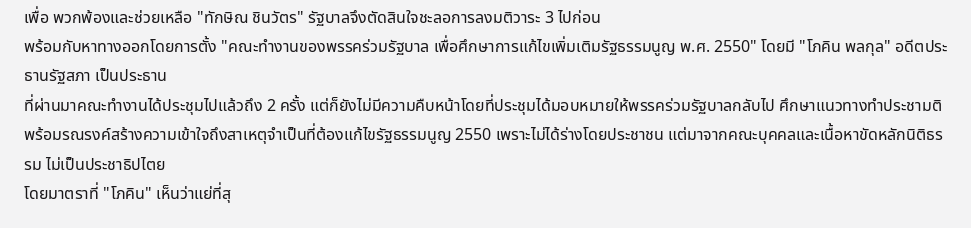เพื่อ พวกพ้องและช่วยเหลือ "ทักษิณ ชินวัตร" รัฐบาลจึงตัดสินใจชะลอการลงมติวาระ 3 ไปก่อน
พร้อมกับหาทางออกโดยการตั้ง "คณะทำงานของพรรคร่วมรัฐบาล เพื่อศึกษาการแก้ไขเพิ่มเติมรัฐธรรมนูญ พ.ศ. 2550" โดยมี "โภคิน พลกุล" อดีตประธานรัฐสภา เป็นประธาน
ที่ผ่านมาคณะทำงานได้ประชุมไปแล้วถึง 2 ครั้ง แต่ก็ยังไม่มีความคืบหน้าโดยที่ประชุมได้มอบหมายให้พรรคร่วมรัฐบาลกลับไป ศึกษาแนวทางทำประชามติ พร้อมรณรงค์สร้างความเข้าใจถึงสาเหตุจำเป็นที่ต้องแก้ไขรัฐธรรมนูญ 2550 เพราะไม่ได้ร่างโดยประชาชน แต่มาจากคณะบุคคลและเนื้อหาขัดหลักนิติธรรม ไม่เป็นประชาธิปไตย
โดยมาตราที่ "โภคิน" เห็นว่าแย่ที่สุ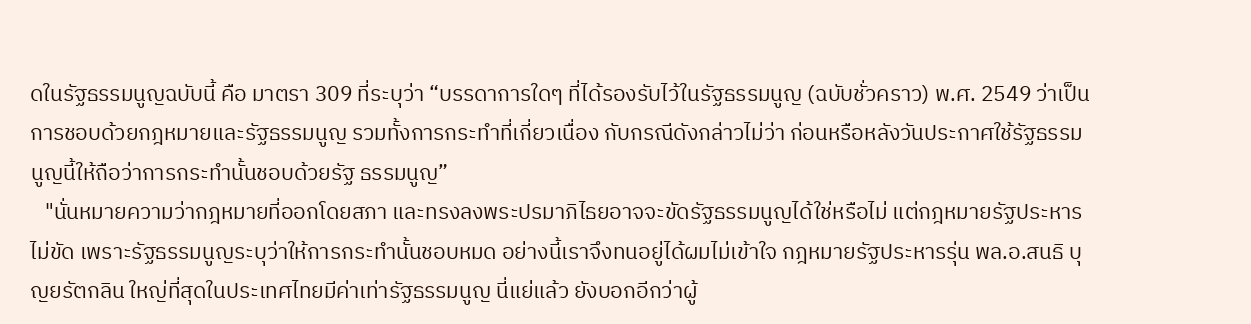ดในรัฐธรรมนูญฉบับนี้ คือ มาตรา 309 ที่ระบุว่า “บรรดาการใดๆ ที่ได้รองรับไว้ในรัฐธรรมนูญ (ฉบับชั่วคราว) พ.ศ. 2549 ว่าเป็นการชอบด้วยกฎหมายและรัฐธรรมนูญ รวมทั้งการกระทำที่เกี่ยวเนื่อง กับกรณีดังกล่าวไม่ว่า ก่อนหรือหลังวันประกาศใช้รัฐธรรมนูญนี้ให้ถือว่าการกระทำนั้นชอบด้วยรัฐ ธรรมนูญ”
   "นั่นหมายความว่ากฎหมายที่ออกโดยสภา และทรงลงพระปรมาภิไธยอาจจะขัดรัฐธรรมนูญได้ใช่หรือไม่ แต่กฎหมายรัฐประหารไม่ขัด เพราะรัฐธรรมนูญระบุว่าให้การกระทำนั้นชอบหมด อย่างนี้เราจึงทนอยู่ได้ผมไม่เข้าใจ กฎหมายรัฐประหารรุ่น พล.อ.สนธิ บุญยรัตกลิน ใหญ่ที่สุดในประเทศไทยมีค่าเท่ารัฐธรรมนูญ นี่แย่แล้ว ยังบอกอีกว่าผู้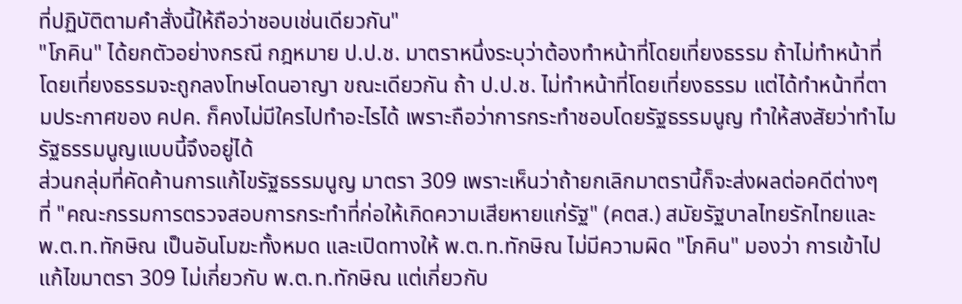ที่ปฏิบัติตามคำสั่งนี้ให้ถือว่าชอบเช่นเดียวกัน"
"โภคิน" ได้ยกตัวอย่างกรณี กฎหมาย ป.ป.ช. มาตราหนึ่งระบุว่าต้องทำหน้าที่โดยเที่ยงธรรม ถ้าไม่ทำหน้าที่โดยเที่ยงธรรมจะถูกลงโทษโดนอาญา ขณะเดียวกัน ถ้า ป.ป.ช. ไม่ทำหน้าที่โดยเที่ยงธรรม แต่ได้ทำหน้าที่ตามประกาศของ คปค. ก็คงไม่มีใครไปทำอะไรได้ เพราะถือว่าการกระทำชอบโดยรัฐธรรมนูญ ทำให้สงสัยว่าทำไมรัฐธรรมนูญแบบนี้จึงอยู่ได้
ส่วนกลุ่มที่คัดค้านการแก้ไขรัฐธรรมนูญ มาตรา 309 เพราะเห็นว่าถ้ายกเลิกมาตรานี้ก็จะส่งผลต่อคดีต่างๆ ที่ "คณะกรรมการตรวจสอบการกระทำที่ก่อให้เกิดความเสียหายแก่รัฐ" (คตส.) สมัยรัฐบาลไทยรักไทยและ พ.ต.ท.ทักษิณ เป็นอันโมฆะทั้งหมด และเปิดทางให้ พ.ต.ท.ทักษิณ ไม่มีความผิด "โภคิน" มองว่า การเข้าไปแก้ไขมาตรา 309 ไม่เกี่ยวกับ พ.ต.ท.ทักษิณ แต่เกี่ยวกับ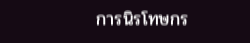การนิรโทษกร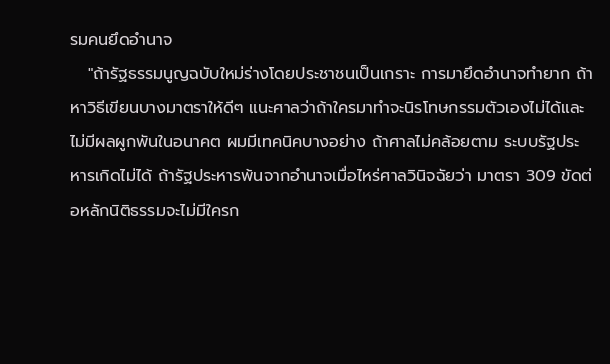รมคนยึดอำนาจ
   "ถ้ารัฐธรรมนูญฉบับใหม่ร่างโดยประชาชนเป็นเกราะ การมายึดอำนาจทำยาก ถ้าหาวิธีเขียนบางมาตราให้ดีๆ แนะศาลว่าถ้าใครมาทำจะนิรโทษกรรมตัวเองไม่ได้และไม่มีผลผูกพันในอนาคต ผมมีเทคนิคบางอย่าง ถ้าศาลไม่คล้อยตาม ระบบรัฐประหารเกิดไม่ได้ ถ้ารัฐประหารพ้นจากอำนาจเมื่อไหร่ศาลวินิจฉัยว่า มาตรา 309 ขัดต่อหลักนิติธรรมจะไม่มีใครก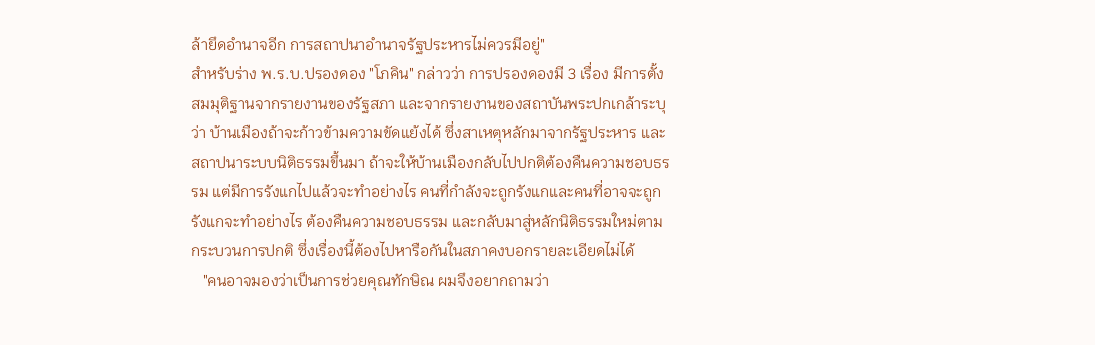ล้ายึดอำนาจอีก การสถาปนาอำนาจรัฐประหารไม่ควรมีอยู่"
สำหรับร่าง พ.ร.บ.ปรองดอง "โภคิน" กล่าวว่า การปรองดองมี 3 เรื่อง มีการตั้งสมมุติฐานจากรายงานของรัฐสภา และจากรายงานของสถาบันพระปกเกล้าระบุว่า บ้านเมืองถ้าจะก้าวข้ามความขัดแย้งได้ ซึ่งสาเหตุหลักมาจากรัฐประหาร และสถาปนาระบบนิติธรรมขึ้นมา ถ้าจะให้บ้านเมืองกลับไปปกติต้องคืนความชอบธรรม แต่มีการรังแกไปแล้วจะทำอย่างไร คนที่กำลังจะถูกรังแกและคนที่อาจจะถูกรังแกจะทำอย่างไร ต้องคืนความชอบธรรม และกลับมาสู่หลักนิติธรรมใหม่ตามกระบวนการปกติ ซึ่งเรื่องนี้ต้องไปหารือกันในสภาคงบอกรายละเอียดไม่ได้
   "คนอาจมองว่าเป็นการช่วยคุณทักษิณ ผมจึงอยากถามว่า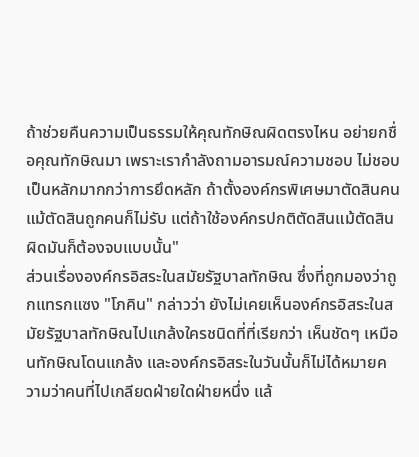ถ้าช่วยคืนความเป็นธรรมให้คุณทักษิณผิดตรงไหน อย่ายกชื่อคุณทักษิณมา เพราะเรากำลังถามอารมณ์ความชอบ ไม่ชอบเป็นหลักมากกว่าการยึดหลัก ถ้าตั้งองค์กรพิเศษมาตัดสินคนแม้ตัดสินถูกคนก็ไม่รับ แต่ถ้าใช้องค์กรปกติตัดสินแม้ตัดสินผิดมันก็ต้องจบแบบนั้น"
ส่วนเรื่ององค์กรอิสระในสมัยรัฐบาลทักษิณ ซึ่งที่ถูกมองว่าถูกแทรกแซง "โภคิน" กล่าวว่า ยังไม่เคยเห็นองค์กรอิสระในสมัยรัฐบาลทักษิณไปแกล้งใครชนิดที่ที่เรียกว่า เห็นชัดๆ เหมือนทักษิณโดนแกล้ง และองค์กรอิสระในวันนั้นก็ไม่ได้หมายความว่าคนที่ไปเกลียดฝ่ายใดฝ่ายหนึ่ง แล้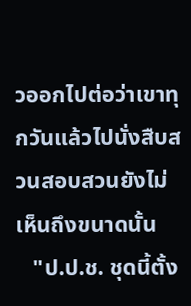วออกไปต่อว่าเขาทุกวันแล้วไปนั่งสืบสวนสอบสวนยังไม่เห็นถึงขนาดนั้น
   "ป.ป.ช. ชุดนี้ตั้ง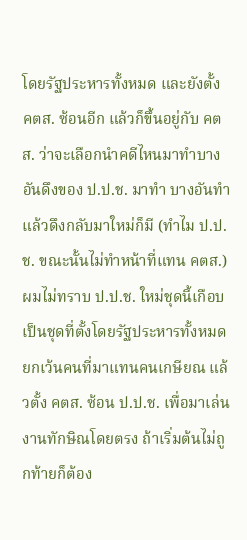โดยรัฐประหารทั้งหมด และยังตั้ง คตส. ซ้อนอีก แล้วก็ขึ้นอยู่กับ คตส. ว่าจะเลือกนำคดีไหนมาทำบางอันดึงของ ป.ป.ช. มาทำ บางอันทำแล้วดึงกลับมาใหม่ก็มี (ทำไม ป.ป.ช. ขณะนั้นไม่ทำหน้าที่แทน คตส.) ผมไม่ทราบ ป.ป.ช. ใหม่ชุดนี้เกือบเป็นชุดที่ตั้งโดยรัฐประหารทั้งหมดยกเว้นคนที่มาแทนคนเกษียณ แล้วตั้ง คตส. ซ้อน ป.ป.ช. เพื่อมาเล่นงานทักษิณโดยตรง ถ้าเริ่มต้นไม่ถูกท้ายก็ต้อง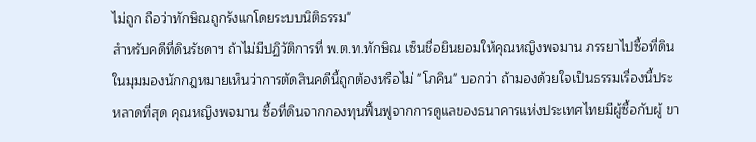ไม่ถูก ถือว่าทักษิณถูกรังแกโดยระบบนิติธรรม"
สำหรับคดีที่ดินรัชดาฯ ถ้าไม่มีปฏิวัติการที่ พ.ต.ท.ทักษิณ เซ็นชื่อยินยอมให้คุณหญิงพจมาน ภรรยาไปซื้อที่ดินในมุมมองนักกฎหมายเห็นว่าการตัดสินคดีนี้ถูกต้องหรือไม่ "โภคิน" บอกว่า ถ้ามองด้วยใจเป็นธรรมเรื่องนี้ประหลาดที่สุด คุณหญิงพจมาน ซื้อที่ดินจากกองทุนฟื้นฟูจากการดูแลของธนาคารแห่งประเทศไทยมีผู้ซื้อกับผู้ ขา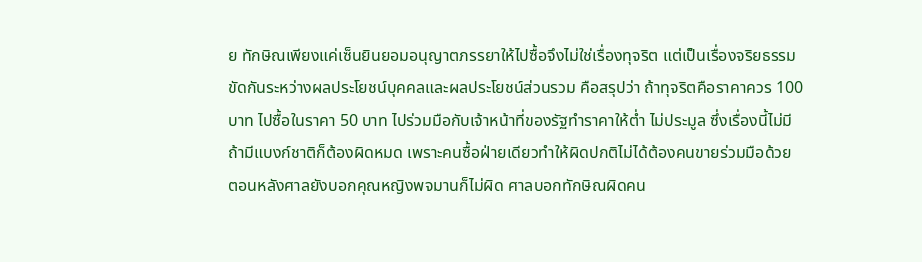ย ทักษิณเพียงแค่เซ็นยินยอมอนุญาตภรรยาให้ไปซื้อจึงไม่ใช่เรื่องทุจริต แต่เป็นเรื่องจริยธรรมขัดกันระหว่างผลประโยชน์บุคคลและผลประโยชน์ส่วนรวม คือสรุปว่า ถ้าทุจริตคือราคาควร 100 บาท ไปซื้อในราคา 50 บาท ไปร่วมมือกับเจ้าหน้าที่ของรัฐทำราคาให้ต่ำ ไม่ประมูล ซึ่งเรื่องนี้ไม่มี ถ้ามีแบงก์ชาติก็ต้องผิดหมด เพราะคนซื้อฝ่ายเดียวทำให้ผิดปกติไม่ได้ต้องคนขายร่วมมือด้วย ตอนหลังศาลยังบอกคุณหญิงพจมานก็ไม่ผิด ศาลบอกทักษิณผิดคน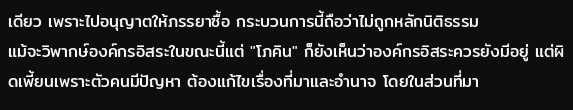เดียว เพราะไปอนุญาตให้ภรรยาซื้อ กระบวนการนี้ถือว่าไม่ถูกหลักนิติธรรม
แม้จะวิพากษ์องค์กรอิสระในขณะนี้แต่ "โภคิน" ก็ยังเห็นว่าองค์กรอิสระควรยังมีอยู่ แต่ผิดเพี้ยนเพราะตัวคนมีปัญหา ต้องแก้ไขเรื่องที่มาและอำนาจ โดยในส่วนที่มา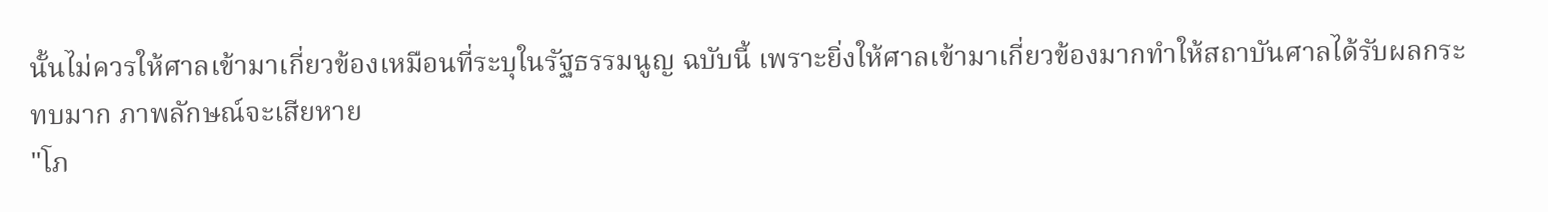นั้นไม่ควรให้ศาลเข้ามาเกี่ยวข้องเหมือนที่ระบุในรัฐธรรมนูญ ฉบับนี้ เพราะยิ่งให้ศาลเข้ามาเกี่ยวข้องมากทำให้สถาบันศาลได้รับผลกระทบมาก ภาพลักษณ์จะเสียหาย
"โภ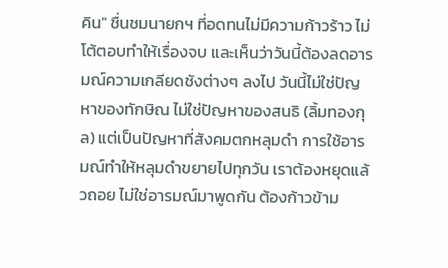คิน" ชื่นชมนายกฯ ที่อดทนไม่มีความก้าวร้าว ไม่โต้ตอบทำให้เรื่องจบ และเห็นว่าวันนี้ต้องลดอารมณ์ความเกลียดชังต่างๆ ลงไป วันนี้ไม่ใช่ปัญหาของทักษิณ ไม่ใช่ปัญหาของสนธิ (ลิ้มทองกุล) แต่เป็นปัญหาที่สังคมตกหลุมดำ การใช้อารมณ์ทำให้หลุมดำขยายไปทุกวัน เราต้องหยุดแล้วถอย ไม่ใช่อารมณ์มาพูดกัน ต้องก้าวข้าม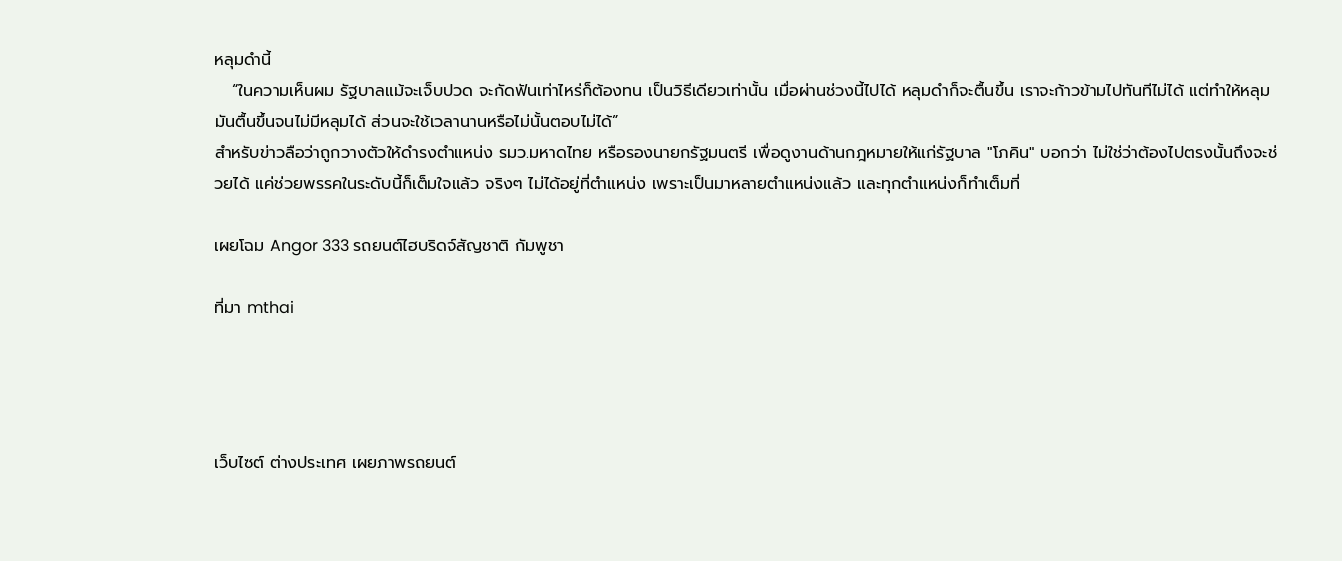หลุมดำนี้
   “ในความเห็นผม รัฐบาลแม้จะเจ็บปวด จะกัดฟันเท่าไหร่ก็ต้องทน เป็นวิธีเดียวเท่านั้น เมื่อผ่านช่วงนี้ไปได้ หลุมดำก็จะตื้นขึ้น เราจะก้าวข้ามไปทันทีไม่ได้ แต่ทำให้หลุมมันตื้นขึ้นจนไม่มีหลุมได้ ส่วนจะใช้เวลานานหรือไม่นั้นตอบไม่ได้”
สำหรับข่าวลือว่าถูกวางตัวให้ดำรงตำแหน่ง รมว.มหาดไทย หรือรองนายกรัฐมนตรี เพื่อดูงานด้านกฎหมายให้แก่รัฐบาล "โภคิน" บอกว่า ไม่ใช่ว่าต้องไปตรงนั้นถึงจะช่วยได้ แค่ช่วยพรรคในระดับนี้ก็เต็มใจแล้ว จริงๆ ไม่ได้อยู่ที่ตำแหน่ง เพราะเป็นมาหลายตำแหน่งแล้ว และทุกตำแหน่งก็ทำเต็มที่

เผยโฉม Angor 333 รถยนต์ไฮบริดจ์สัญชาติ กัมพูชา

ที่มา mthai




เว็บไซต์ ต่างประเทศ เผยภาพรถยนต์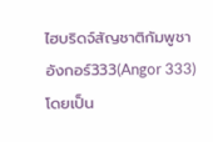ไฮบริดจ์สัญชาติกัมพูชา อังกอร์333(Angor 333) โดยเป็น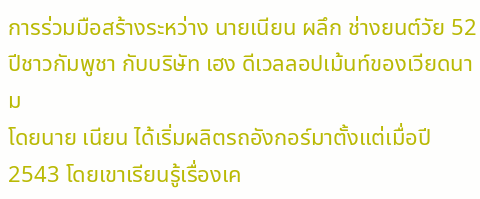การร่วมมือสร้างระหว่าง นายเนียน ผลึก ช่างยนต์วัย 52 ปีชาวกัมพูชา กับบริษัท เฮง ดีเวลลอปเม้นท์ของเวียดนาม
โดยนาย เนียน ได้เริ่มผลิตรถอังกอร์มาตั้งแต่เมื่อปี 2543 โดยเขาเรียนรู้เรื่องเค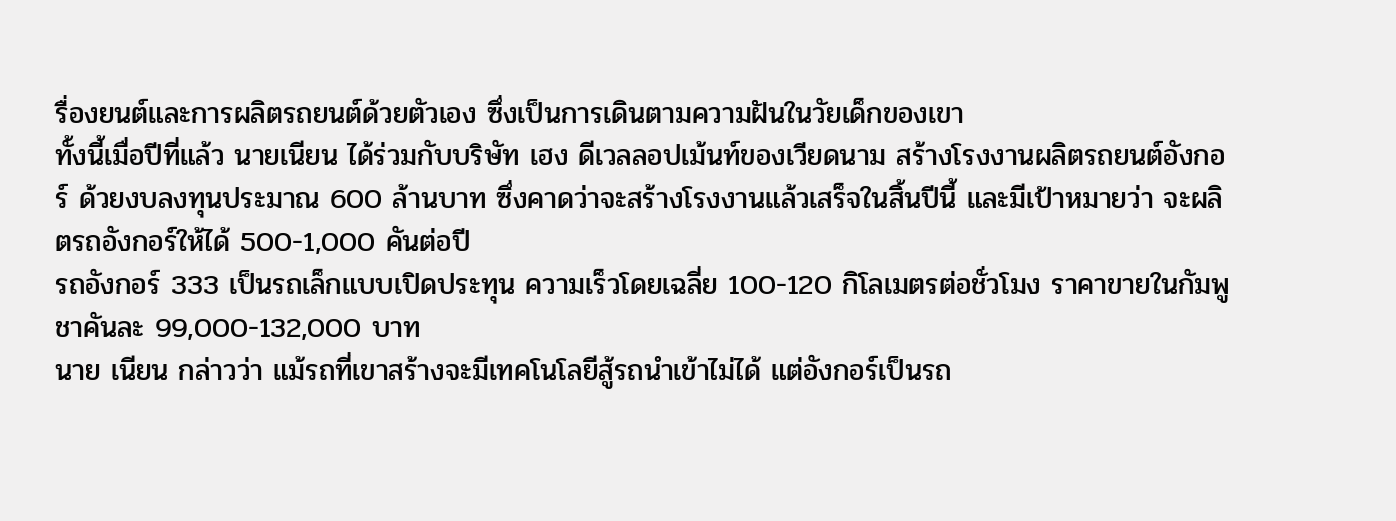รื่องยนต์และการผลิตรถยนต์ด้วยตัวเอง ซึ่งเป็นการเดินตามความฝันในวัยเด็กของเขา
ทั้งนี้เมื่อปีที่แล้ว นายเนียน ได้ร่วมกับบริษัท เฮง ดีเวลลอปเม้นท์ของเวียดนาม สร้างโรงงานผลิตรถยนต์อังกอร์ ด้วยงบลงทุนประมาณ 600 ล้านบาท ซึ่งคาดว่าจะสร้างโรงงานแล้วเสร็จในสิ้นปีนี้ และมีเป้าหมายว่า จะผลิตรถอังกอร์ให้ได้ 500-1,000 คันต่อปี
รถอังกอร์ 333 เป็นรถเล็กแบบเปิดประทุน ความเร็วโดยเฉลี่ย 100-120 กิโลเมตรต่อชั่วโมง ราคาขายในกัมพูชาคันละ 99,000-132,000 บาท
นาย เนียน กล่าวว่า แม้รถที่เขาสร้างจะมีเทคโนโลยีสู้รถนำเข้าไม่ได้ แต่อังกอร์เป็นรถ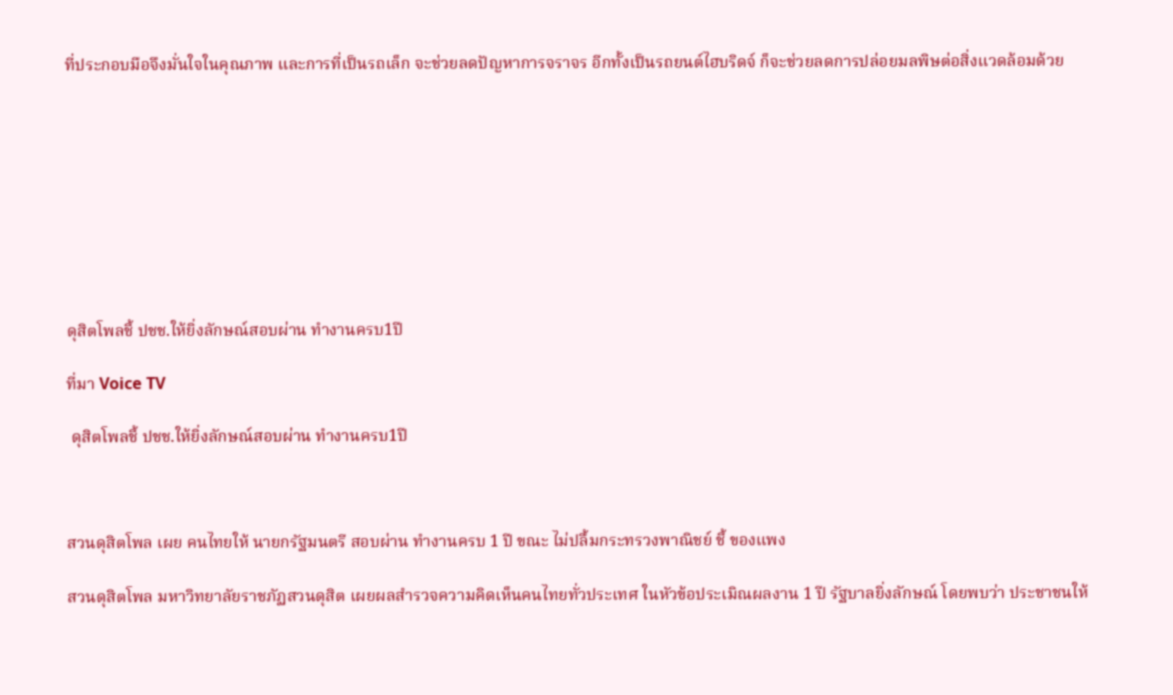ที่ประกอบมือจึงมั่นใจในคุณภาพ และการที่เป็นรถเล็ก จะช่วยลดปัญหาการจราจร อีกทั้งเป็นรถยนต์ไฮบริดจ์ ก็จะช่วยลดการปล่อยมลพิษต่อสิ่งแวดล้อมด้วย









ดุสิตโพลชี้ ปชช.ให้ยิ่งลักษณ์สอบผ่าน ทำงานครบ1ปี

ที่มา Voice TV

 ดุสิตโพลชี้ ปชช.ให้ยิ่งลักษณ์สอบผ่าน ทำงานครบ1ปี



สวนดุสิตโพล เผย คนไทยให้ นายกรัฐมนตรี สอบผ่าน ทำงานครบ 1 ปี ขณะ ไม่ปลื้มกระทรวงพาณิชย์ ชี้ ของแพง

สวนดุสิตโพล มหาวิทยาลัยราชภัฏสวนดุสิต เผยผลสำรวจความคิดเห็นคนไทยทั่วประเทศ ในหัวข้อประเมิณผลงาน 1 ปี รัฐบาลยิ่งลักษณ์ โดยพบว่า ประชาชนให้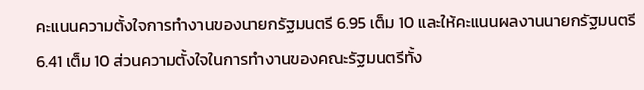คะแนนความตั้งใจการทำงานของนายกรัฐมนตรี 6.95 เต็ม 10 และให้คะแนนผลงานนายกรัฐมนตรี 6.41 เต็ม 10 ส่วนความตั้งใจในการทำงานของคณะรัฐมนตรีทั้ง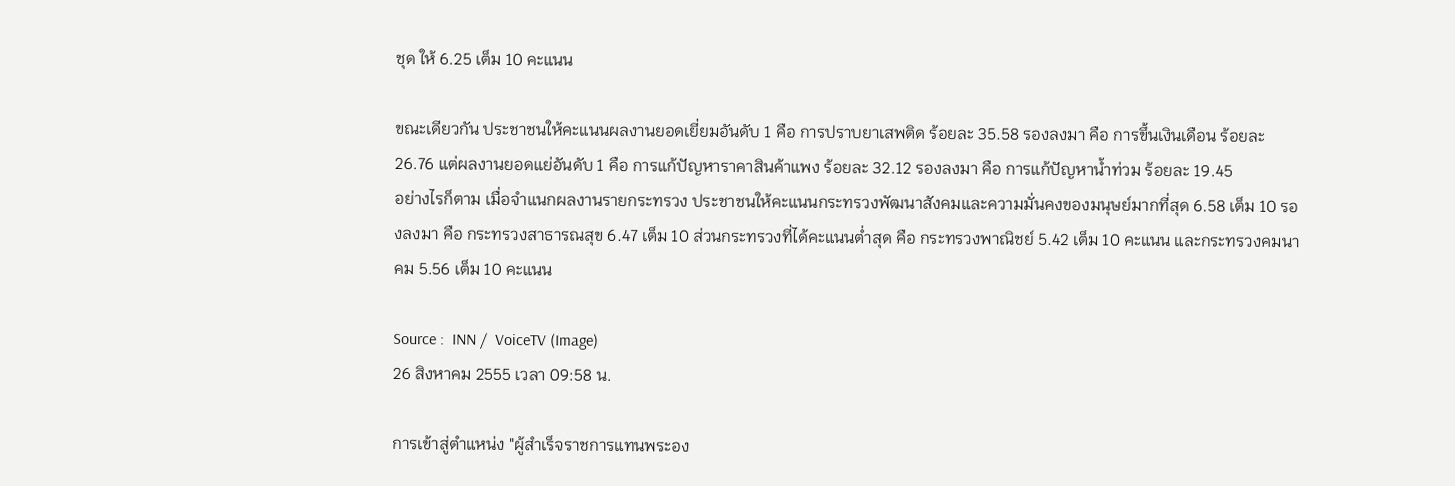ชุด ให้ 6.25 เต็ม 10 คะแนน

ขณะเดียวกัน ประชาชนให้คะแนนผลงานยอดเยี่ยมอันดับ 1 คือ การปราบยาเสพติด ร้อยละ 35.58 รองลงมา คือ การขึ้นเงินเดือน ร้อยละ 26.76 แต่ผลงานยอดแย่อันดับ 1 คือ การแก้ปัญหาราคาสินค้าแพง ร้อยละ 32.12 รองลงมา คือ การแก้ปัญหาน้ำท่วม ร้อยละ 19.45
อย่างไรก็ตาม เมื่อจำแนกผลงานรายกระทรวง ประชาชนให้คะแนนกระทรวงพัฒนาสังคมและความมั่นคงของมนุษย์มากที่สุด 6.58 เต็ม 10 รองลงมา คือ กระทรวงสาธารณสุข 6.47 เต็ม 10 ส่วนกระทรวงที่ได้คะแนนต่ำสุด คือ กระทรวงพาณิชย์ 5.42 เต็ม 10 คะแนน และกระทรวงคมนาคม 5.56 เต็ม 10 คะแนน

Source :  INN /  VoiceTV (Image)
26 สิงหาคม 2555 เวลา 09:58 น.

การเข้าสู่ตำแหน่ง "ผู้สำเร็จราชการแทนพระอง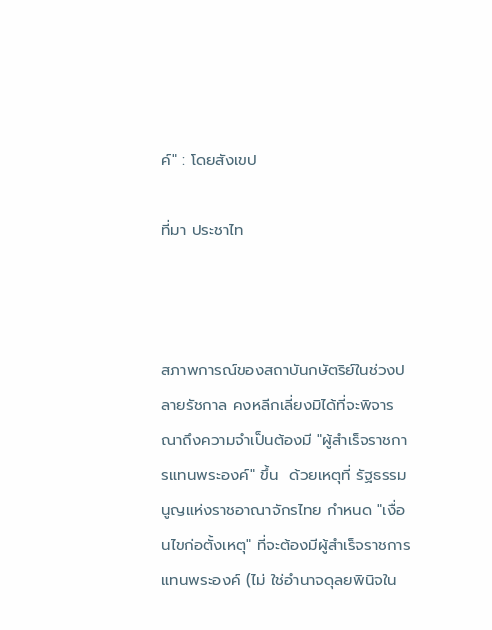ค์" : โดยสังเขป

ที่มา ประชาไท



สภาพการณ์ของสถาบันกษัตริย์ในช่วงปลายรัชกาล คงหลีกเลี่ยงมิได้ที่จะพิจารณาถึงความจำเป็นต้องมี "ผู้สำเร็จราชการแทนพระองค์" ขึ้น  ด้วยเหตุที่ รัฐธรรมนูญแห่งราชอาณาจักรไทย กำหนด "เงื่อนไขก่อตั้งเหตุ" ที่จะต้องมีผู้สำเร็จราชการแทนพระองค์ (ไม่ ใช่อำนาจดุลยพินิจใน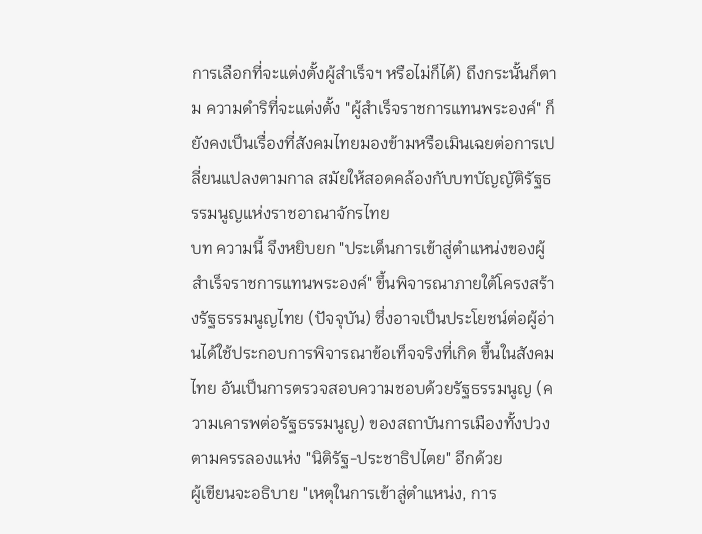การเลือกที่จะแต่งตั้งผู้สำเร็จฯ หรือไม่ก็ได้) ถึงกระนั้นก็ตาม ความดำริที่จะแต่งตั้ง "ผู้สำเร็จราชการแทนพระองค์" ก็ยังคงเป็นเรื่องที่สังคมไทยมองข้ามหรือเมินเฉยต่อการเปลี่ยนแปลงตามกาล สมัยให้สอดคล้องกับบทบัญญัติรัฐธรรมนูญแห่งราชอาณาจักรไทย
บท ความนี้ จึงหยิบยก "ประเด็นการเข้าสู่ตำแหน่งของผู้สำเร็จราชการแทนพระองค์" ขึ้นพิจารณาภายใต้โครงสร้างรัฐธรรมนูญไทย (ปัจจุบัน) ซึ่งอาจเป็นประโยชน์ต่อผู้อ่านได้ใช้ประกอบการพิจารณาข้อเท็จจริงที่เกิด ขึ้นในสังคมไทย อันเป็นการตรวจสอบความชอบด้วยรัฐธรรมนูญ (ความเคารพต่อรัฐธรรมนูญ) ของสถาบันการเมืองทั้งปวง ตามครรลองแห่ง "นิติรัฐ-ประชาธิปไตย" อีกด้วย
ผู้เขียนจะอธิบาย "เหตุในการเข้าสู่ตำแหน่ง, การ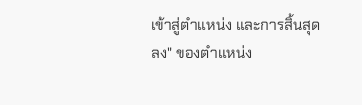เข้าสู่ตำแหน่ง และการสิ้นสุดลง" ของตำแหน่ง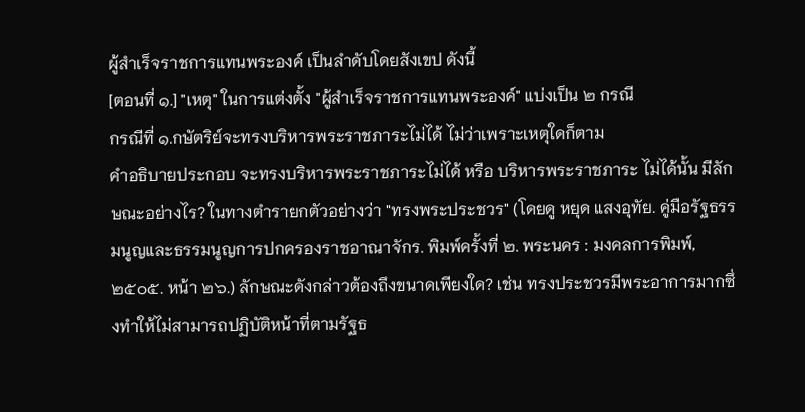ผู้สำเร็จราชการแทนพระองค์ เป็นลำดับโดยสังเขป ดังนี้
[ตอนที่ ๑.] "เหตุ" ในการแต่งตั้ง "ผู้สำเร็จราชการแทนพระองค์" แบ่งเป็น ๒ กรณี
กรณีที่ ๑.กษัตริย์จะทรงบริหารพระราชภาระไม่ได้ ไม่ว่าเพราะเหตุใดก็ตาม
คำอธิบายประกอบ จะทรงบริหารพระราชภาระไม่ได้ หรือ บริหารพระราชภาระ ไม่ได้นั้น มีลักษณะอย่างไร? ในทางตำรายกตัวอย่างว่า "ทรงพระประชวร" (โดยดู หยุด แสงอุทัย. คู่มือรัฐธรรมนูญและธรรมนูญการปกครองราชอาณาจักร. พิมพ์ครั้งที่ ๒. พระนคร : มงคลการพิมพ์, ๒๕๐๕. หน้า ๒๖.) ลักษณะดังกล่าวต้องถึงขนาดเพียงใด? เช่น ทรงประชวรมีพระอาการมากซึ่งทำให้ไม่สามารถปฏิบัติหน้าที่ตามรัฐธ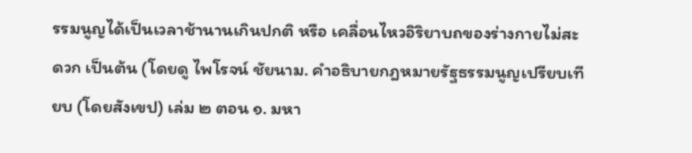รรมนูญได้เป็นเวลาช้านานเกินปกติ หรือ เคลื่อนไหวอิริยาบถของร่างกายไม่สะดวก เป็นต้น (โดยดู ไพโรจน์ ชัยนาม. คำอธิบายกฎหมายรัฐธรรมนูญเปรียบเทียบ (โดยสังเขป) เล่ม ๒ ตอน ๑. มหา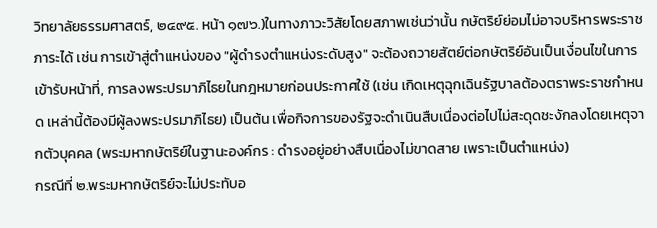วิทยาลัยธรรมศาสตร์, ๒๔๙๕. หน้า ๑๗๖.)ในทางภาวะวิสัยโดยสภาพเช่นว่านั้น กษัตริย์ย่อมไม่อาจบริหารพระราชภาระได้ เช่น การเข้าสู่ตำแหน่งของ "ผู้ดำรงตำแหน่งระดับสูง" จะต้องถวายสัตย์ต่อกษัตริย์อันเป็นเงื่อนไขในการเข้ารับหน้าที่, การลงพระปรมาภิไธยในกฎหมายก่อนประกาศใช้ (เช่น เกิดเหตุฉุกเฉินรัฐบาลต้องตราพระราชกำหนด เหล่านี้ต้องมีผู้ลงพระปรมาภิไธย) เป็นต้น เพื่อกิจการของรัฐจะดำเนินสืบเนื่องต่อไปไม่สะดุดชะงักลงโดยเหตุจากตัวบุคคล (พระมหากษัตริย์ในฐานะองค์กร : ดำรงอยู่อย่างสืบเนื่องไม่ขาดสาย เพราะเป็นตำแหน่ง)
กรณีที่ ๒.พระมหากษัตริย์จะไม่ประทับอ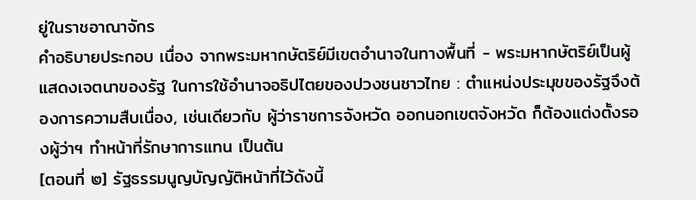ยู่ในราชอาณาจักร
คำอธิบายประกอบ เนื่อง จากพระมหากษัตริย์มีเขตอำนาจในทางพื้นที่ - พระมหากษัตริย์เป็นผู้แสดงเจตนาของรัฐ ในการใช้อำนาจอธิปไตยของปวงชนชาวไทย : ตำแหน่งประมุขของรัฐจึงต้องการความสืบเนื่อง, เช่นเดียวกับ ผู้ว่าราชการจังหวัด ออกนอกเขตจังหวัด ก็ต้องแต่งตั้งรองผู้ว่าฯ ทำหน้าที่รักษาการแทน เป็นต้น
[ตอนที่ ๒] รัฐธรรมนูญบัญญัติหน้าที่ไว้ดังนี้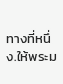ทางที่หนึ่ง.ให้พระม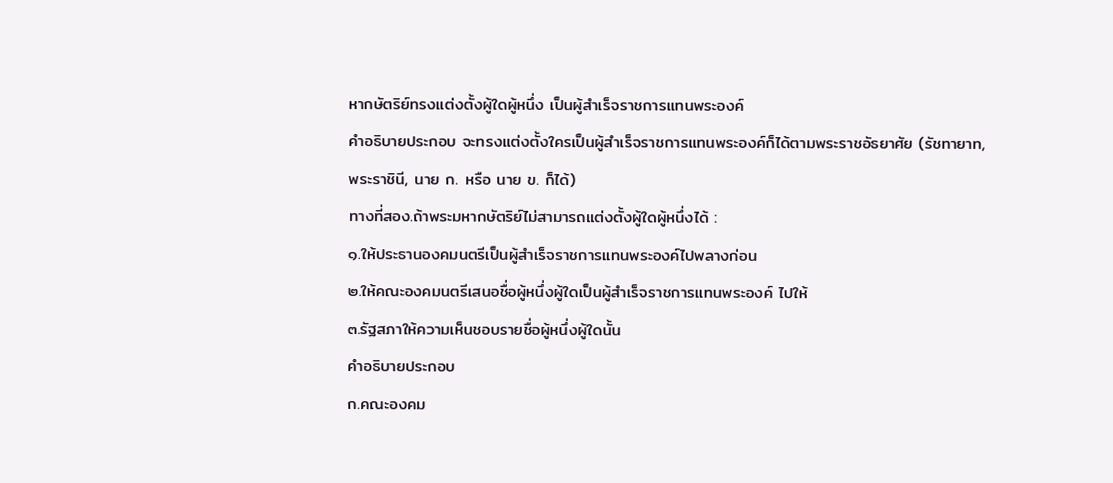หากษัตริย์ทรงแต่งตั้งผู้ใดผู้หนึ่ง เป็นผู้สำเร็จราชการแทนพระองค์
คำอธิบายประกอบ จะทรงแต่งตั้งใครเป็นผู้สำเร็จราชการแทนพระองค์ก็ได้ตามพระราชอัธยาศัย (รัชทายาท, พระราชินี, นาย ก. หรือ นาย ข. ก็ได้)
ทางที่สอง.ถ้าพระมหากษัตริย์ไม่สามารถแต่งตั้งผู้ใดผู้หนึ่งได้ :
๑.ให้ประธานองคมนตรีเป็นผู้สำเร็จราชการแทนพระองค์ไปพลางก่อน
๒.ให้คณะองคมนตรีเสนอชื่อผู้หนึ่งผู้ใดเป็นผู้สำเร็จราชการแทนพระองค์ ไปให้
๓.รัฐสภาให้ความเห็นชอบรายชื่อผู้หนึ่งผู้ใดนั้น
คำอธิบายประกอบ
ก.คณะองคม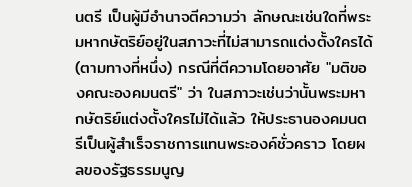นตรี เป็นผู้มีอำนาจตีความว่า ลักษณะเช่นใดที่พระมหากษัตริย์อยู่ในสภาวะที่ไม่สามารถแต่งตั้งใครได้ (ตามทางที่หนึ่ง) กรณีที่ตีความโดยอาศัย "มติของคณะองคมนตรี" ว่า ในสภาวะเช่นว่านั้นพระมหากษัตริย์แต่งตั้งใครไม่ได้แล้ว ให้ประธานองคมนตรีเป็นผู้สำเร็จราชการแทนพระองค์ชั่วคราว โดยผลของรัฐธรรมนูญ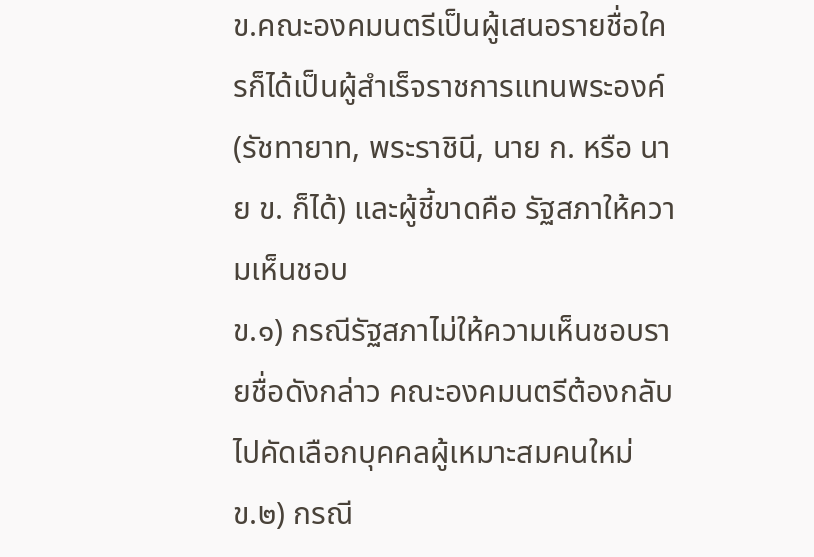ข.คณะองคมนตรีเป็นผู้เสนอรายชื่อใครก็ได้เป็นผู้สำเร็จราชการแทนพระองค์ (รัชทายาท, พระราชินี, นาย ก. หรือ นาย ข. ก็ได้) และผู้ชี้ขาดคือ รัฐสภาให้ความเห็นชอบ
ข.๑) กรณีรัฐสภาไม่ให้ความเห็นชอบรายชื่อดังกล่าว คณะองคมนตรีต้องกลับไปคัดเลือกบุคคลผู้เหมาะสมคนใหม่
ข.๒) กรณี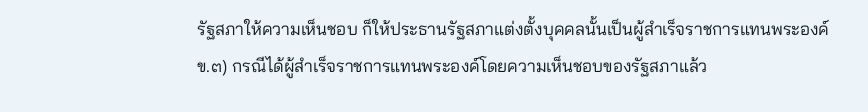รัฐสภาให้ความเห็นชอบ ก็ให้ประธานรัฐสภาแต่งตั้งบุคคลนั้นเป็นผู้สำเร็จราชการแทนพระองค์
ข.๓) กรณีได้ผู้สำเร็จราชการแทนพระองค์โดยความเห็นชอบของรัฐสภาแล้ว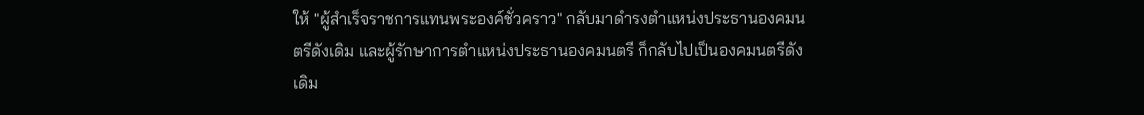ให้ "ผู้สำเร็จราชการแทนพระองค์ชั่วคราว" กลับมาดำรงตำแหน่งประธานองคมนตรีดังเดิม และผู้รักษาการตำแหน่งประธานองคมนตรี ก็กลับไปเป็นองคมนตรีดังเดิม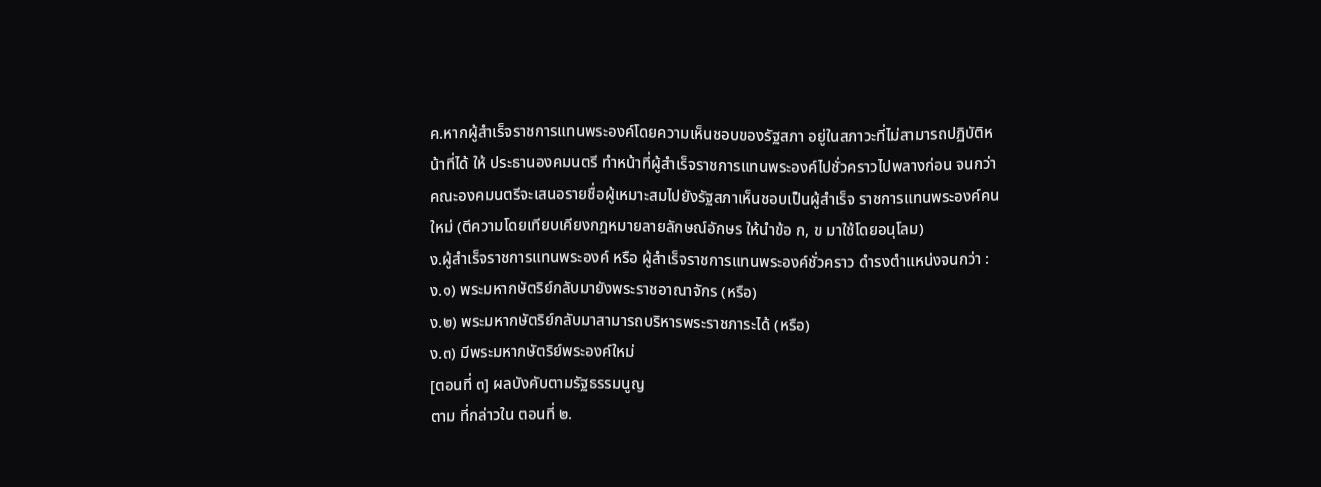ค.หากผู้สำเร็จราชการแทนพระองค์โดยความเห็นชอบของรัฐสภา อยู่ในสภาวะที่ไม่สามารถปฏิบัติหน้าที่ได้ ให้ ประธานองคมนตรี ทำหน้าที่ผู้สำเร็จราชการแทนพระองค์ไปชั่วคราวไปพลางก่อน จนกว่าคณะองคมนตรีจะเสนอรายชื่อผู้เหมาะสมไปยังรัฐสภาเห็นชอบเป็นผู้สำเร็จ ราชการแทนพระองค์คนใหม่ (ตีความโดยเทียบเคียงกฎหมายลายลักษณ์อักษร ให้นำข้อ ก, ข มาใช้โดยอนุโลม)
ง.ผู้สำเร็จราชการแทนพระองค์ หรือ ผู้สำเร็จราชการแทนพระองค์ชั่วคราว ดำรงตำแหน่งจนกว่า :
ง.๑) พระมหากษัตริย์กลับมายังพระราชอาณาจักร (หรือ)
ง.๒) พระมหากษัตริย์กลับมาสามารถบริหารพระราชภาระได้ (หรือ)
ง.๓) มีพระมหากษัตริย์พระองค์ใหม่
[ตอนที่ ๓] ผลบังคับตามรัฐธรรมนูญ
ตาม ที่กล่าวใน ตอนที่ ๒.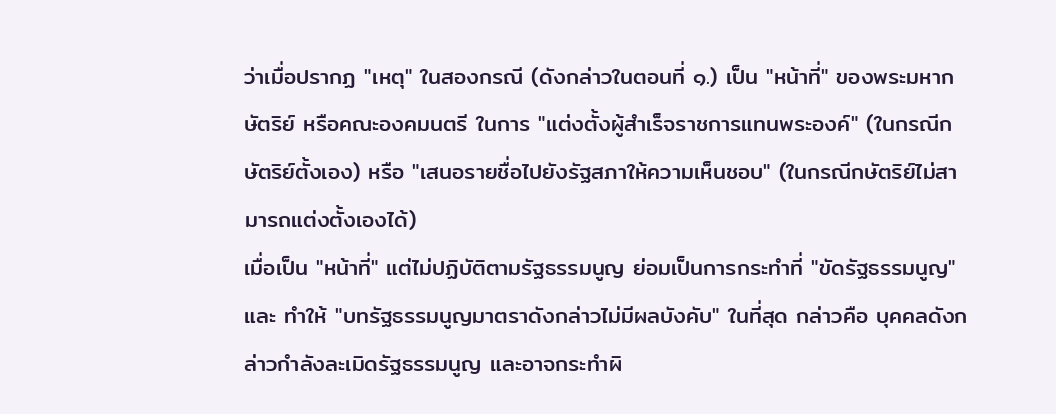ว่าเมื่อปรากฏ "เหตุ" ในสองกรณี (ดังกล่าวในตอนที่ ๑.) เป็น "หน้าที่" ของพระมหากษัตริย์ หรือคณะองคมนตรี ในการ "แต่งตั้งผู้สำเร็จราชการแทนพระองค์" (ในกรณีกษัตริย์ตั้งเอง) หรือ "เสนอรายชื่อไปยังรัฐสภาให้ความเห็นชอบ" (ในกรณีกษัตริย์ไม่สามารถแต่งตั้งเองได้)
เมื่อเป็น "หน้าที่" แต่ไม่ปฏิบัติตามรัฐธรรมนูญ ย่อมเป็นการกระทำที่ "ขัดรัฐธรรมนูญ" และ ทำให้ "บทรัฐธรรมนูญมาตราดังกล่าวไม่มีผลบังคับ" ในที่สุด กล่าวคือ บุคคลดังกล่าวกำลังละเมิดรัฐธรรมนูญ และอาจกระทำผิ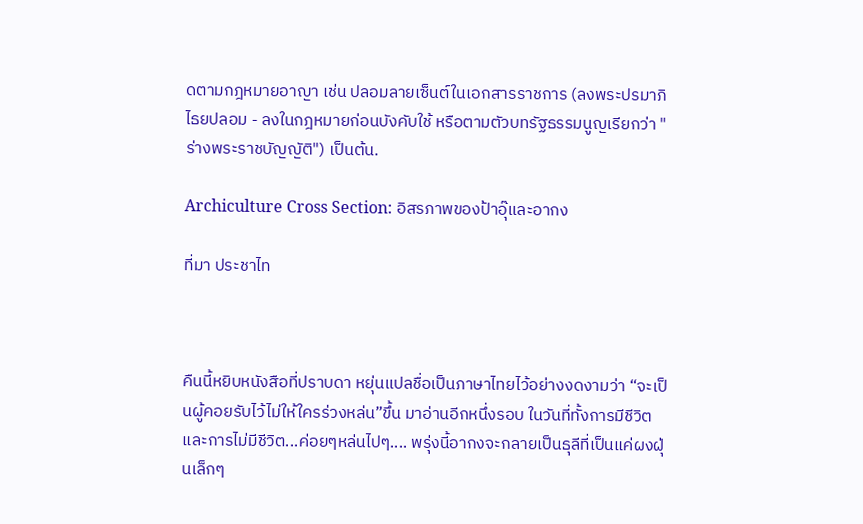ดตามกฎหมายอาญา เช่น ปลอมลายเซ็นต์ในเอกสารราชการ (ลงพระปรมาภิไธยปลอม - ลงในกฎหมายก่อนบังคับใช้ หรือตามตัวบทรัฐธรรมนูญเรียกว่า "ร่างพระราชบัญญัติ") เป็นต้น.

Archiculture Cross Section: อิสรภาพของป้าอุ๊และอากง

ที่มา ประชาไท



คืนนี้หยิบหนังสือที่ปราบดา หยุ่นแปลชื่อเป็นภาษาไทยไว้อย่างงดงามว่า “จะเป็นผู้คอยรับไว้ไม่ให้ใครร่วงหล่น”ขึ้น มาอ่านอีกหนึ่งรอบ ในวันที่ทั้งการมีชีวิตและการไม่มีชีวิต...ค่อยๆหล่นไปๆ.... พรุ่งนี้อากงจะกลายเป็นธุลีที่เป็นแค่ผงฝุ่นเล็กๆ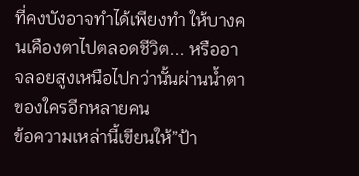ที่คงบังอาจทำได้เพียงทำ ให้บางคนเคืองตาไปตลอดชีวิต... หรืออาจลอยสูงเหนือไปกว่านั้นผ่านน้ำตาของใครอีกหลายคน
ข้อความเหล่านี้เขียนให้”ป้า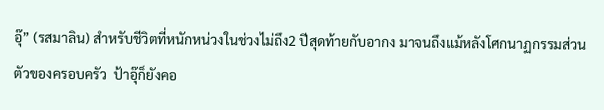อุ๊” (รสมาลิน) สำหรับชีวิตที่หนักหน่วงในช่วงไม่ถึง2 ปีสุดท้ายกับอากง มาจนถึงแม้หลังโศกนาฏกรรมส่วนตัวของครอบครัว  ป้าอุ๊ก็ยังคอ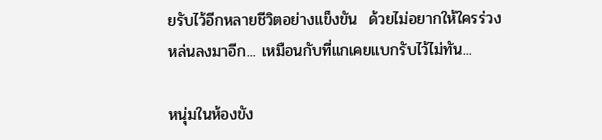ยรับไว้อีกหลายชีวิตอย่างแข็งขัน  ด้วยไม่อยากให้ใครร่วงหล่นลงมาอีก... เหมือนกับที่แกเคยแบกรับไว้ไม่ทัน...

หนุ่มในห้องขัง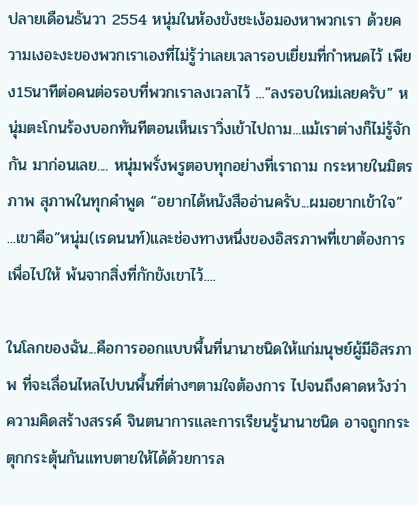ปลายเดือนธันวา 2554 หนุ่มในห้องขังชะเง้อมองหาพวกเรา ด้วยความเงอะงะของพวกเราเองที่ไม่รู้ว่าเลยเวลารอบเยี่ยมที่กำหนดไว้ เพียง15นาทีต่อคนต่อรอบที่พวกเราลงเวลาไว้ ...”ลงรอบใหม่เลยครับ” หนุ่มตะโกนร้องบอกทันทีตอนเห็นเราวิ่งเข้าไปถาม...แม้เราต่างก็ไม่รู้จักกัน มาก่อนเลย.... หนุ่มพรั่งพรูตอบทุกอย่างที่เราถาม กระหายในมิตรภาพ สุภาพในทุกคำพูด “อยากได้หนังสืออ่านครับ...ผมอยากเข้าใจ” ...เขาคือ”หนุ่ม(เรดนนท์)และช่องทางหนึ่งของอิสรภาพที่เขาต้องการเพื่อไปให้ พ้นจากสิ่งที่กักขังเขาไว้....

ในโลกของฉัน...คือการออกแบบพื้นที่นานาชนิดให้แก่มนุษย์ผู้มีอิสรภาพ ที่จะเลื่อนไหลไปบนพื้นที่ต่างๆตามใจต้องการ ไปจนถึงคาดหวังว่าความคิดสร้างสรรค์ จินตนาการและการเรียนรู้นานาชนิด อาจถูกกระตุกกระตุ้นกันแทบตายให้ได้ด้วยการล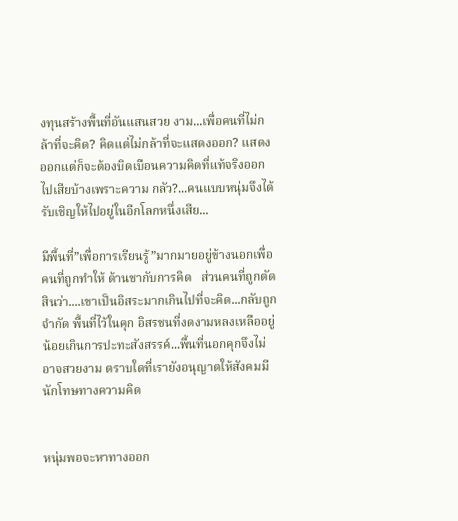งทุนสร้างพื้นที่อันแสนสวย งาม...เพื่อคนที่ไม่กล้าที่จะคิด? คิดแต่ไม่กล้าที่จะแสดงออก? แสดงออกแต่ก็จะต้องบิดเบือนความคิดที่แท้จริงออกไปเสียบ้างเพราะความ กลัว?...คนแบบหนุ่มจึงได้รับเชิญให้ไปอยู่ในอีกโลกหนึ่งเสีย...

มีพื้นที่”เพื่อการเรียนรู้”มากมายอยู่ข้างนอกเพื่อคนที่ถูกทำให้ ด้านชากับการคิด   ส่วนคนที่ถูกตัดสินว่า....เขาเป็นอิสระมากเกินไปที่จะคิด...กลับถูกจำกัด พื้นที่ไว้ในคุก อิสรชนที่งดงามหลงเหลืออยู่น้อยเกินการปะทะสังสรรค์...พื้นที่นอกคุกจึงไม่ อาจสวยงาม ตราบใดที่เรายังอนุญาตให้สังคมมีนักโทษทางความคิด


หนุ่มพอจะหาทางออก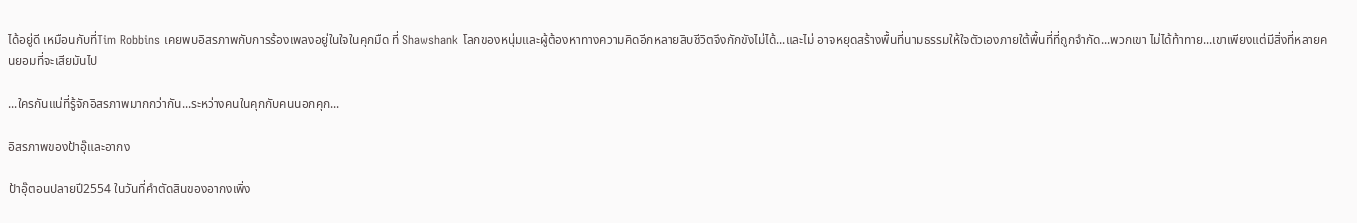ได้อยู่ดี เหมือนกับที่Tim Robbins เคยพบอิสรภาพกับการร้องเพลงอยู่ในใจในคุกมืด ที่ Shawshank โลกของหนุ่มและผู้ต้องหาทางความคิดอีกหลายสิบชีวิตจึงกักขังไม่ได้...และไม่ อาจหยุดสร้างพื้นที่นามธรรมให้ใจตัวเองภายใต้พื้นที่ที่ถูกจำกัด...พวกเขา ไม่ได้ท้าทาย...เขาเพียงแต่มีสิ่งที่หลายคนยอมที่จะเสียมันไป

...ใครกันแน่ที่รู้จักอิสรภาพมากกว่ากัน...ระหว่างคนในคุกกับคนนอกคุก...

อิสรภาพของป้าอุ๊และอากง

ป้าอุ๊ตอนปลายปี2554 ในวันที่คำตัดสินของอากงเพิ่ง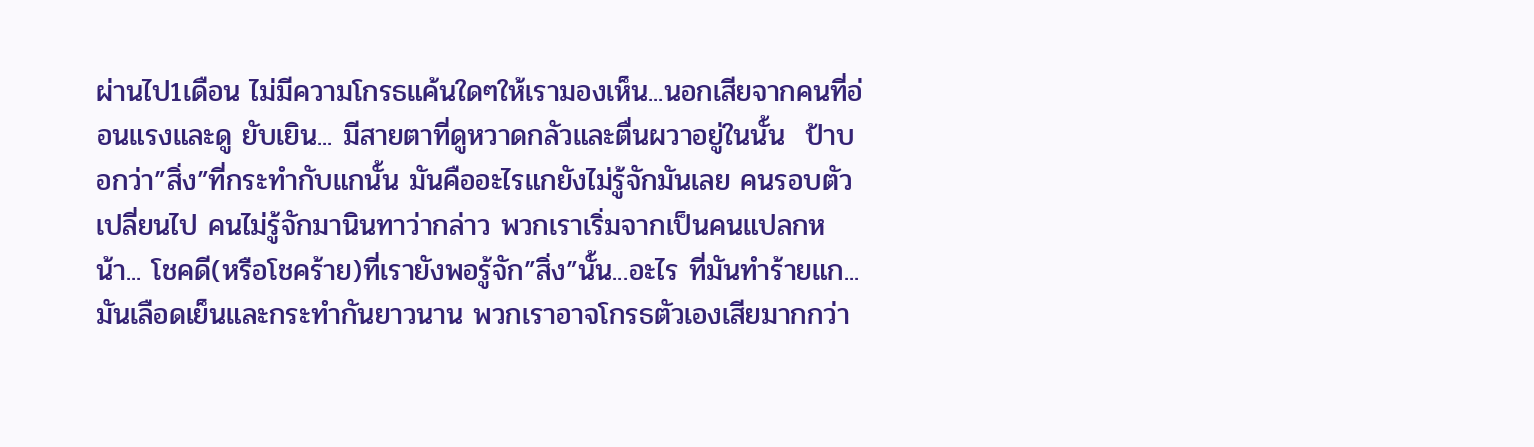ผ่านไป1เดือน ไม่มีความโกรธแค้นใดๆให้เรามองเห็น...นอกเสียจากคนที่อ่อนแรงและดู ยับเยิน... มีสายตาที่ดูหวาดกลัวและตื่นผวาอยู่ในนั้น  ป้าบอกว่า”สิ่ง”ที่กระทำกับแกนั้น มันคืออะไรแกยังไม่รู้จักมันเลย คนรอบตัวเปลี่ยนไป คนไม่รู้จักมานินทาว่ากล่าว พวกเราเริ่มจากเป็นคนแปลกหน้า... โชคดี(หรือโชคร้าย)ที่เรายังพอรู้จัก”สิ่ง”นั้น...อะไร ที่มันทำร้ายแก...มันเลือดเย็นและกระทำกันยาวนาน พวกเราอาจโกรธตัวเองเสียมากกว่า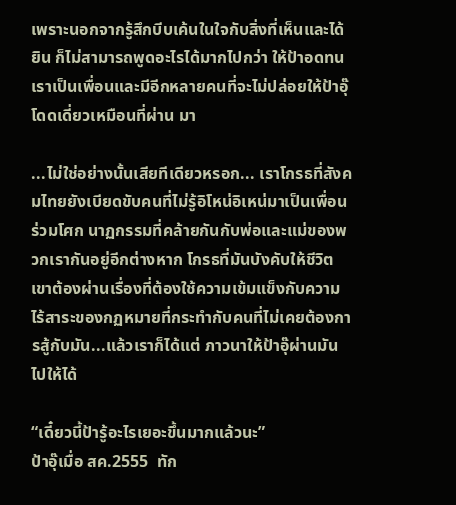เพราะนอกจากรู้สึกบีบเค้นในใจกับสิ่งที่เห็นและได้ยิน ก็ไม่สามารถพูดอะไรได้มากไปกว่า ให้ป้าอดทน เราเป็นเพื่อนและมีอีกหลายคนที่จะไม่ปล่อยให้ป้าอุ๊โดดเดี่ยวเหมือนที่ผ่าน มา

...ไม่ใช่อย่างนั้นเสียทีเดียวหรอก... เราโกรธที่สังคมไทยยังเบียดขับคนที่ไม่รู้อิโหน่อิเหน่มาเป็นเพื่อนร่วมโศก นาฏกรรมที่คล้ายกันกับพ่อและแม่ของพวกเรากันอยู่อีกต่างหาก โกรธที่มันบังคับให้ชีวิตเขาต้องผ่านเรื่องที่ต้องใช้ความเข้มแข็งกับความ ไร้สาระของกฏหมายที่กระทำกับคนที่ไม่เคยต้องการสู้กับมัน...แล้วเราก็ได้แต่ ภาวนาให้ป้าอุ๊ผ่านมันไปให้ได้

“เดี๋ยวนี้ป้ารู้อะไรเยอะขึ้นมากแล้วนะ”
ป้าอุ๊เมื่อ สค.2555  ทัก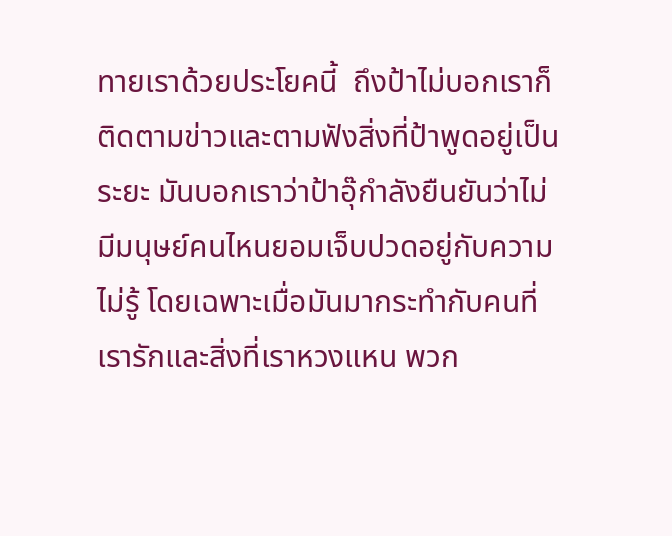ทายเราด้วยประโยคนี้  ถึงป้าไม่บอกเราก็ติดตามข่าวและตามฟังสิ่งที่ป้าพูดอยู่เป็นระยะ มันบอกเราว่าป้าอุ๊กำลังยืนยันว่าไม่มีมนุษย์คนไหนยอมเจ็บปวดอยู่กับความไม่รู้ โดยเฉพาะเมื่อมันมากระทำกับคนที่เรารักและสิ่งที่เราหวงแหน พวก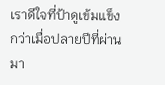เราดีใจที่ป้าดูเข้มแข็งกว่าเมื่อปลายปีที่ผ่านมา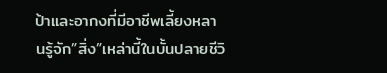ป้าและอากงที่มีอาชีพเลี้ยงหลานรู้จัก”สิ่ง”เหล่านี้ในบั้นปลายชีวิ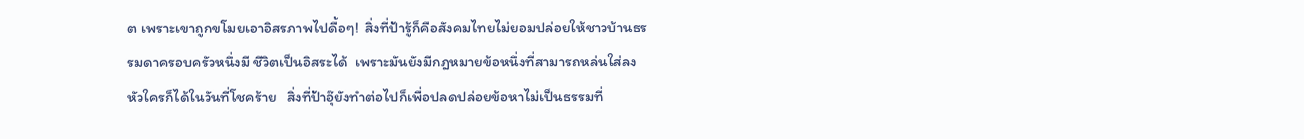ต เพราะเขาถูกขโมยเอาอิสรภาพไปดื้อๆ!  สิ่งที่ป้ารู้ก็คือสังคมไทยไม่ยอมปล่อยให้ชาวบ้านธรรมดาครอบครัวหนึ่งมี ชีวิตเป็นอิสระได้  เพราะมันยังมีกฎหมายข้อหนึ่งที่สามารถหล่นใส่ลงหัวใครก็ได้ในวันที่โชคร้าย   สิ่งที่ป้าอุ๊ยังทำต่อไปก็เพื่อปลดปล่อยข้อหาไม่เป็นธรรมที่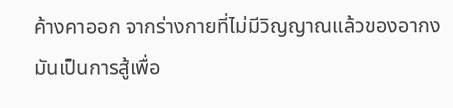ค้างคาออก จากร่างกายที่ไม่มีวิญญาณแล้วของอากง  มันเป็นการสู้เพื่อ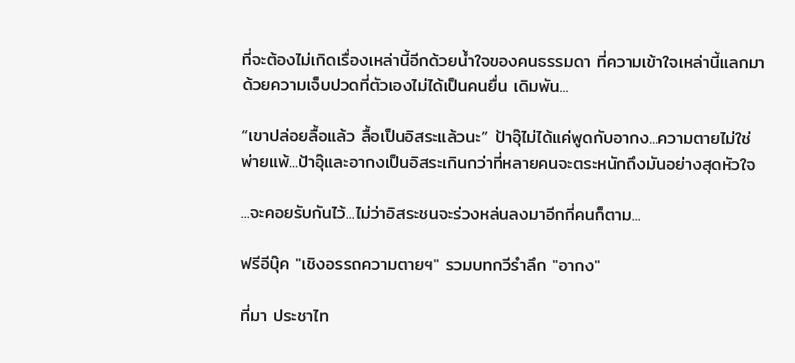ที่จะต้องไม่เกิดเรื่องเหล่านี้อีกด้วยน้ำใจของคนธรรมดา ที่ความเข้าใจเหล่านี้แลกมาด้วยความเจ็บปวดที่ตัวเองไม่ได้เป็นคนยื่น เดิมพัน...

“เขาปล่อยลื้อแล้ว ลื้อเป็นอิสระแล้วนะ” ป้าอุ๊ไม่ได้แค่พูดกับอากง...ความตายไม่ใช่พ่ายแพ้...ป้าอุ๊และอากงเป็นอิสระเกินกว่าที่หลายคนจะตระหนักถึงมันอย่างสุดหัวใจ

...จะคอยรับกันไว้...ไม่ว่าอิสระชนจะร่วงหล่นลงมาอีกกี่คนก็ตาม...

ฟรีอีบุ๊ค "เชิงอรรถความตายฯ" รวมบทกวีรำลึก "อากง"

ที่มา ประชาไท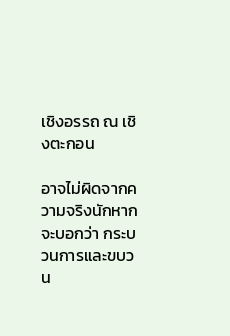เชิงอรรถ ณ เชิงตะกอน

อาจไม่ผิดจากความจริงนักหากจะบอกว่า กระบวนการและขบวน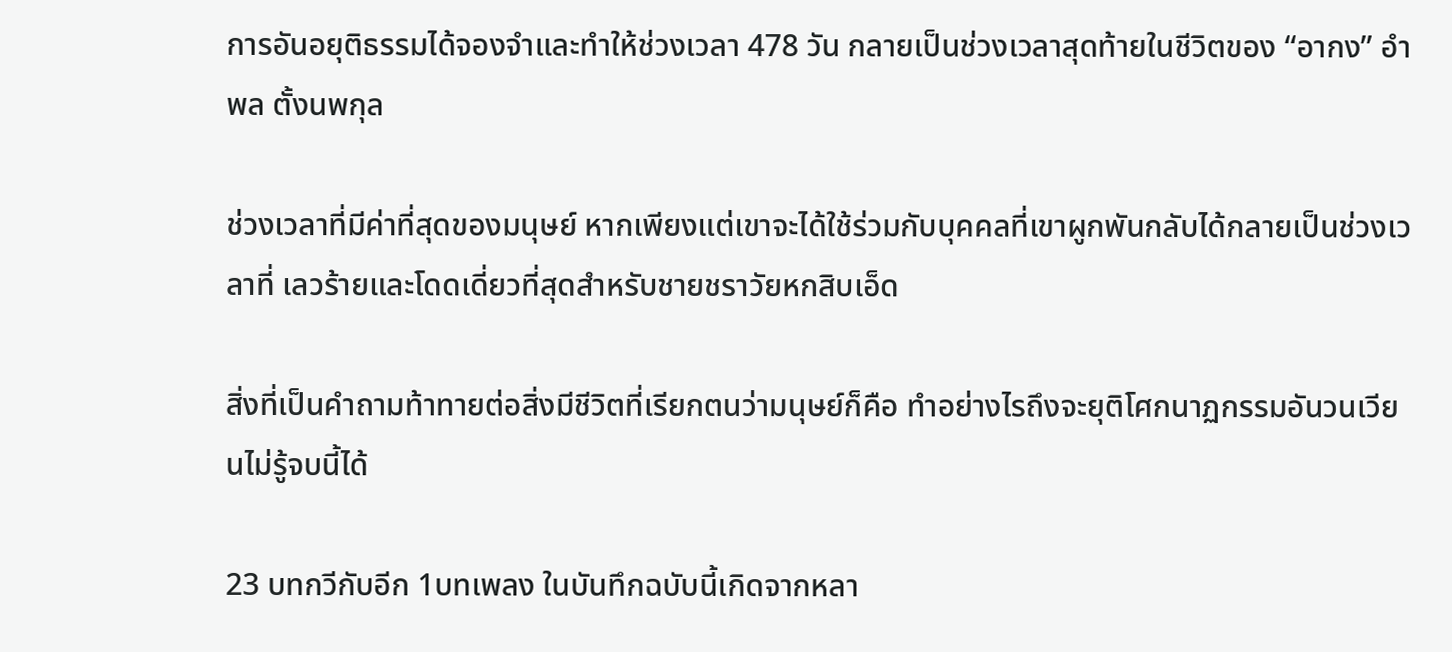การอันอยุติธรรมได้จองจำและทำให้ช่วงเวลา 478 วัน กลายเป็นช่วงเวลาสุดท้ายในชีวิตของ “อากง” อำพล ตั้งนพกุล

ช่วงเวลาที่มีค่าที่สุดของมนุษย์ หากเพียงแต่เขาจะได้ใช้ร่วมกับบุคคลที่เขาผูกพันกลับได้กลายเป็นช่วงเวลาที่ เลวร้ายและโดดเดี่ยวที่สุดสำหรับชายชราวัยหกสิบเอ็ด

สิ่งที่เป็นคำถามท้าทายต่อสิ่งมีชีวิตที่เรียกตนว่ามนุษย์ก็คือ ทำอย่างไรถึงจะยุติโศกนาฏกรรมอันวนเวียนไม่รู้จบนี้ได้

23 บทกวีกับอีก 1บทเพลง ในบันทึกฉบับนี้เกิดจากหลา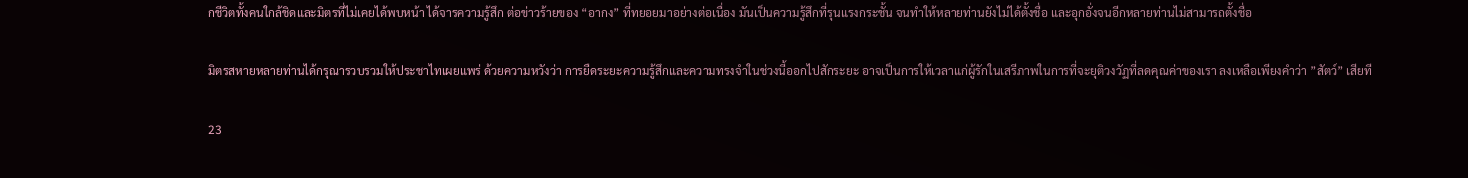กชีวิตทั้งคนใกล้ชิดและมิตรที่ไม่เคยได้พบหน้า ได้จารความรู้สึก ต่อข่าวร้ายของ “อากง” ที่ทยอยมาอย่างต่อเนื่อง มันเป็นความรู้สึกที่รุนแรงกระชั้น จนทำให้หลายท่านยังไม่ได้ตั้งชื่อ และอุกอั่งจนอีกหลายท่านไม่สามารถตั้งชื่อ

มิตรสหายหลายท่านได้กรุณารวบรวมให้ประชาไทเผยแพร่ ด้วยความหวังว่า การยืดระยะความรู้สึกและความทรงจำในช่วงนี้ออกไปสักระยะ อาจเป็นการให้เวลาแก่ผู้รักในเสรีภาพในการที่จะยุติวงวัฏที่ลดคุณค่าของเรา ลงเหลือเพียงคำว่า ”สัตว์” เสียที

23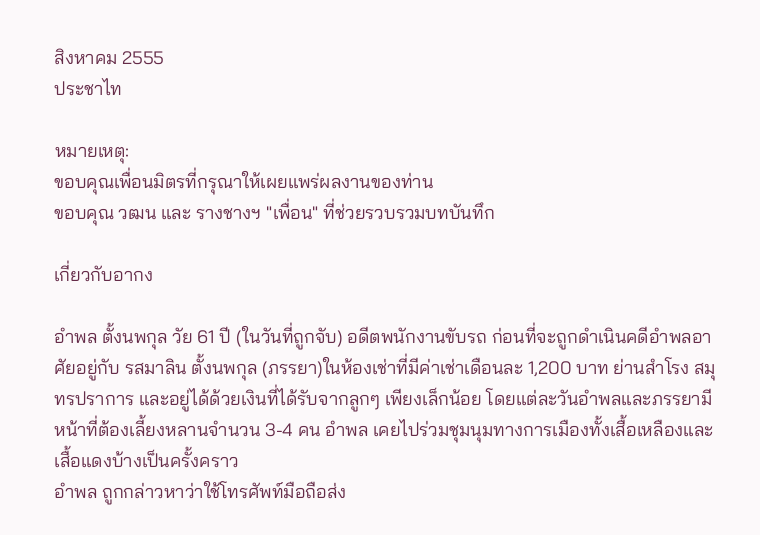สิงหาคม 2555
ประชาไท

หมายเหตุ:
ขอบคุณเพื่อนมิตรที่กรุณาให้เผยแพร่ผลงานของท่าน
ขอบคุณ วฒน และ รางชางฯ "เพื่อน" ที่ช่วยรวบรวมบทบันทึก

เกี่ยวกับอากง

อำพล ตั้งนพกุล วัย 61 ปี (ในวันที่ถูกจับ) อดีตพนักงานขับรถ ก่อนที่จะถูกดำเนินคดีอำพลอาศัยอยู่กับ รสมาลิน ตั้งนพกุล (ภรรยา)ในห้องเช่าที่มีค่าเช่าเดือนละ 1,200 บาท ย่านสำโรง สมุทรปราการ และอยู่ได้ด้วยเงินที่ได้รับจากลูกๆ เพียงเล็กน้อย โดยแต่ละวันอำพลและภรรยามีหน้าที่ต้องเลี้ยงหลานจำนวน 3-4 คน อำพล เคยไปร่วมชุมนุมทางการเมืองทั้งเสื้อเหลืองและเสื้อแดงบ้างเป็นครั้งคราว
อำพล ถูกกล่าวหาว่าใช้โทรศัพท์มือถือส่ง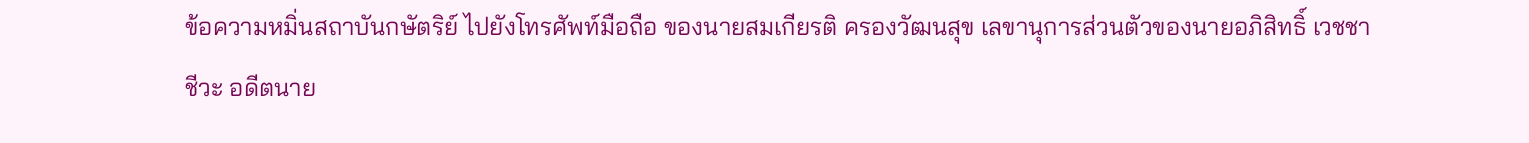ข้อความหมิ่นสถาบันกษัตริย์ ไปยังโทรศัพท์มือถือ ของนายสมเกียรติ ครองวัฒนสุข เลขานุการส่วนตัวของนายอภิสิทธิ์ เวชชาชีวะ อดีตนาย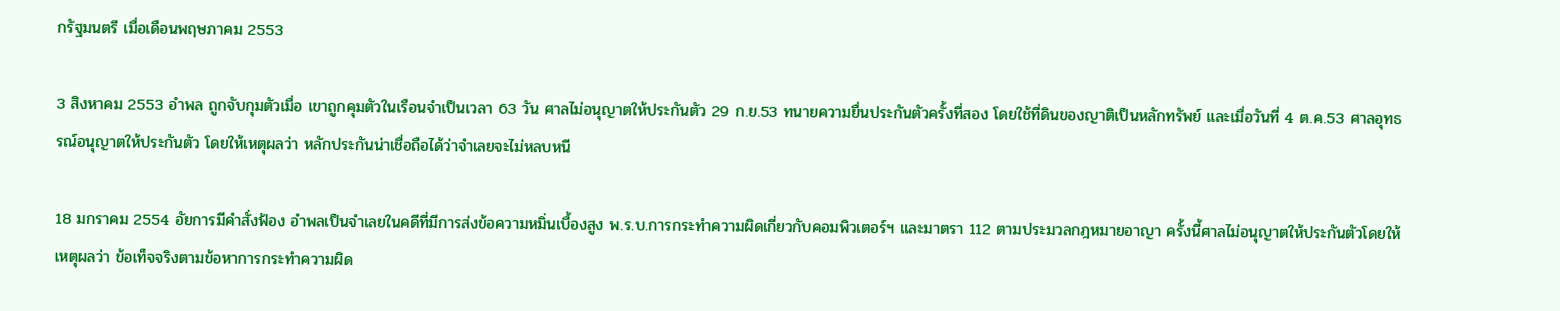กรัฐมนตรี เมื่อเดือนพฤษภาคม 2553

3 สิงหาคม 2553 อำพล ถูกจับกุมตัวเมื่อ เขาถูกคุมตัวในเรือนจำเป็นเวลา 63 วัน ศาลไม่อนุญาตให้ประกันตัว 29 ก.ย.53 ทนายความยื่นประกันตัวครั้งที่สอง โดยใช้ที่ดินของญาติเป็นหลักทรัพย์ และเมื่อวันที่ 4 ต.ค.53 ศาลอุทธรณ์อนุญาตให้ประกันตัว โดยให้เหตุผลว่า หลักประกันน่าเชื่อถือได้ว่าจำเลยจะไม่หลบหนี

18 มกราคม 2554 อัยการมีคำสั่งฟ้อง อำพลเป็นจำเลยในคดีที่มีการส่งข้อความหมิ่นเบื้องสูง พ.ร.บ.การกระทำความผิดเกี่ยวกับคอมพิวเตอร์ฯ และมาตรา 112 ตามประมวลกฎหมายอาญา ครั้งนี้ศาลไม่อนุญาตให้ประกันตัวโดยให้เหตุผลว่า ข้อเท็จจริงตามข้อหาการกระทำความผิด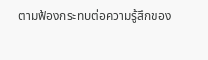ตามฟ้องกระทบต่อความรู้สึกของ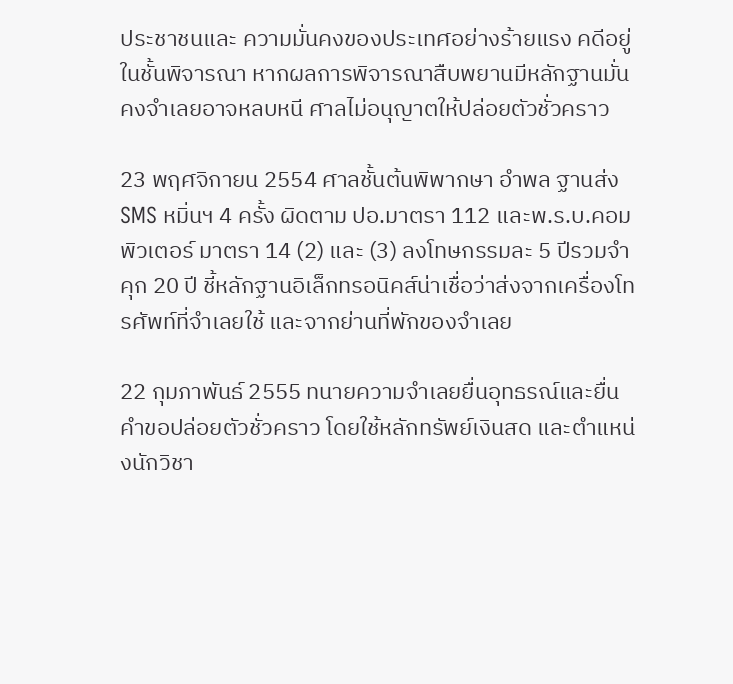ประชาชนและ ความมั่นคงของประเทศอย่างร้ายแรง คดีอยู่ในชั้นพิจารณา หากผลการพิจารณาสืบพยานมีหลักฐานมั่นคงจำเลยอาจหลบหนี ศาลไม่อนุญาตให้ปล่อยตัวชั่วคราว

23 พฤศจิกายน 2554 ศาลชั้นต้นพิพากษา อำพล ฐานส่ง SMS หมิ่นฯ 4 ครั้ง ผิดตาม ปอ.มาตรา 112 และพ.ร.บ.คอมพิวเตอร์ มาตรา 14 (2) และ (3) ลงโทษกรรมละ 5 ปีรวมจำคุก 20 ปี ชี้หลักฐานอิเล็กทรอนิคส์น่าเชื่อว่าส่งจากเครื่องโทรศัพท์ที่จำเลยใช้ และจากย่านที่พักของจำเลย

22 กุมภาพันธ์ 2555 ทนายความจำเลยยื่นอุทธรณ์และยื่นคำขอปล่อยตัวชั่วคราว โดยใช้หลักทรัพย์เงินสด และตำแหน่งนักวิชา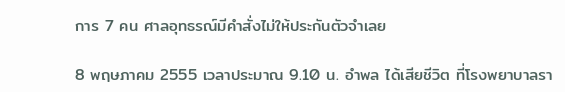การ 7 คน ศาลอุทธรณ์มีคำสั่งไม่ให้ประกันตัวจำเลย

8 พฤษภาคม 2555 เวลาประมาณ 9.10 น. อำพล ได้เสียชีวิต ที่โรงพยาบาลรา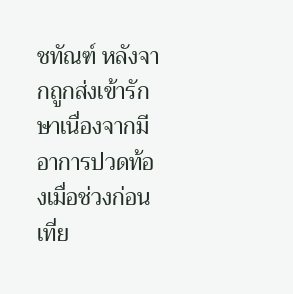ชทัณฑ์ หลังจากถูกส่งเข้ารักษาเนื่องจากมีอาการปวดท้องเมื่อช่วงก่อนเที่ย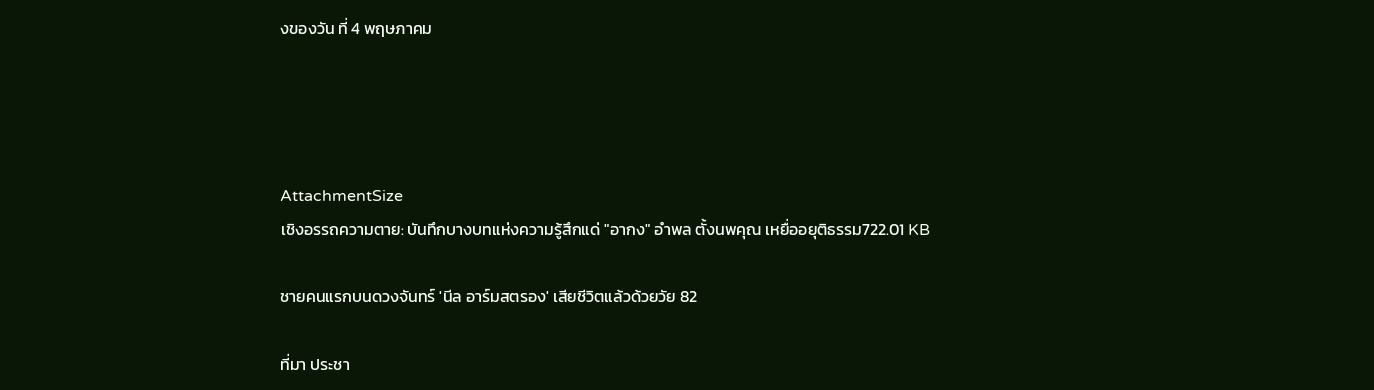งของวัน ที่ 4 พฤษภาคม




AttachmentSize
เชิงอรรถความตาย: บันทึกบางบทแห่งความรู้สึกแด่ "อากง" อำพล ตั้งนพคุณ เหยื่ออยุติธรรม722.01 KB

ชายคนแรกบนดวงจันทร์ 'นีล อาร์มสตรอง' เสียชีวิตแล้วด้วยวัย 82

ที่มา ประชา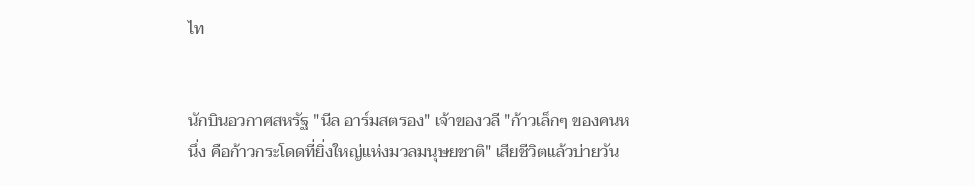ไท


นักบินอวกาศสหรัฐ "นีล อาร์มสตรอง" เจ้าของวลี "ก้าวเล็กๆ ของคนหนึ่ง คือก้าวกระโดดที่ยิ่งใหญ่แห่งมวลมนุษยชาติ" เสียชีวิตแล้วบ่ายวัน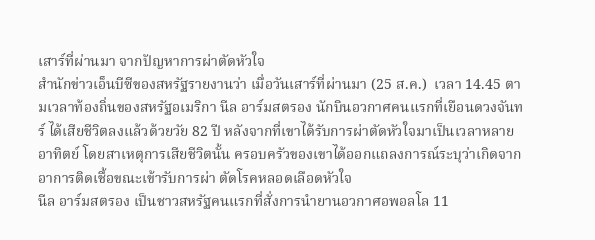เสาร์ที่ผ่านมา จากปัญหาการผ่าตัดหัวใจ
สำนักข่าวเอ็นบีซีของสหรัฐรายงานว่า เมื่อวันเสาร์ที่ผ่านมา (25 ส.ค.)  เวลา 14.45 ตามเวลาท้องถิ่นของสหรัฐอเมริกา นีล อาร์มสตรอง นักบินอวกาศคนแรกที่เยือนดวงจันทร์ ได้เสียชีวิตลงแล้วด้วยวัย 82 ปี หลังจากที่เขาได้รับการผ่าตัดหัวใจมาเป็นเวลาหลายอาทิตย์ โดยสาเหตุการเสียชีวิตนั้น ครอบครัวของเขาได้ออกแถลงการณ์ระบุว่าเกิดจากอาการติดเชื้อขณะเข้ารับการผ่า ตัดโรคหลอดเลือดหัวใจ
นีล อาร์มสตรอง เป็นชาวสหรัฐคนแรกที่สั่งการนำยานอวกาศอพอลโล 11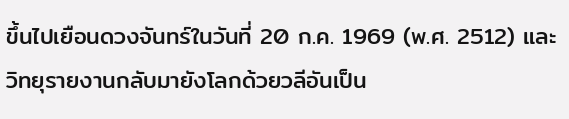ขึ้นไปเยือนดวงจันทร์ในวันที่ 20 ก.ค. 1969 (พ.ศ. 2512) และวิทยุรายงานกลับมายังโลกด้วยวลีอันเป็น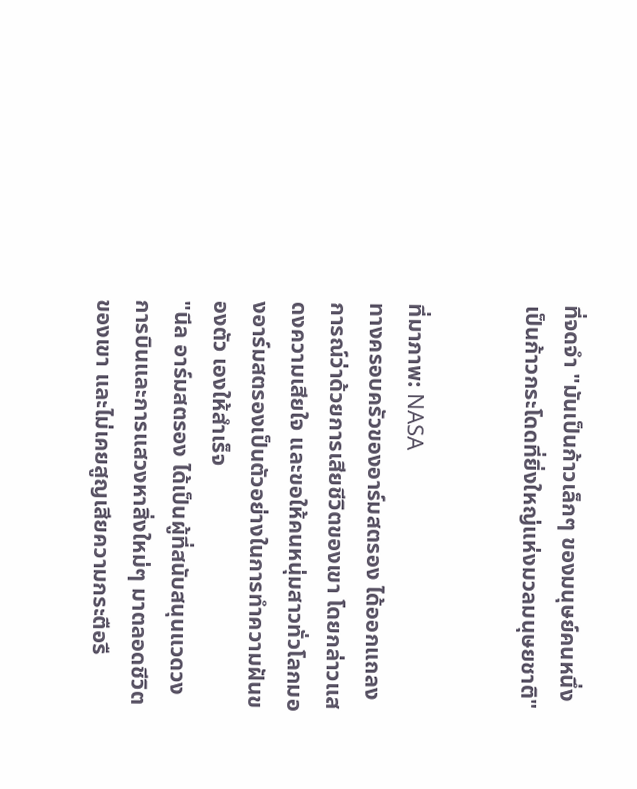ที่จดจำ "มันเป็นก้าวเล็กๆ ของมนุษย์คนหนึ่ง เป็นก้าวกระโดดที่ยิ่งใหญ่แห่งมวลมนุษยชาติ"


ที่มาภาพ: NASA
ทางครอบครัวของอาร์มสตรอง ได้ออกแถลงการณ์ว่าด้วยการเสียชีวิตของเขา โดยกล่าวแสดงความเสียใจ และขอให้คนหนุ่มสาวทั่วโลกมองอาร์มสตรองเป็นตัวอย่างในการทำความฝันของตัว เองให้สำเร็จ
"นีล อาร์มสตรอง ได้เป็นผู้ที่สนับสนุนแวดวงการบินและการแสวงหาสิ่งใหม่ๆ มาตลอดชีวิตของเขา และไม่เคยสูญเสียความกระตือรื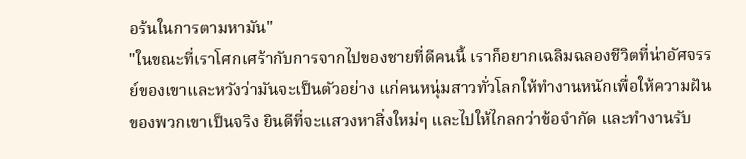อร้นในการตามหามัน"
"ในขณะที่เราโศกเศร้ากับการจากไปของชายที่ดีคนนี้ เราก็อยากเฉลิมฉลองชีวิตที่น่าอัศจรรย์ของเขาและหวังว่ามันจะเป็นตัวอย่าง แก่คนหนุ่มสาวทั่วโลกให้ทำงานหนักเพื่อให้ความฝันของพวกเขาเป็นจริง ยินดีที่จะแสวงหาสิ่งใหม่ๆ และไปให้ไกลกว่าข้อจำกัด และทำงานรับ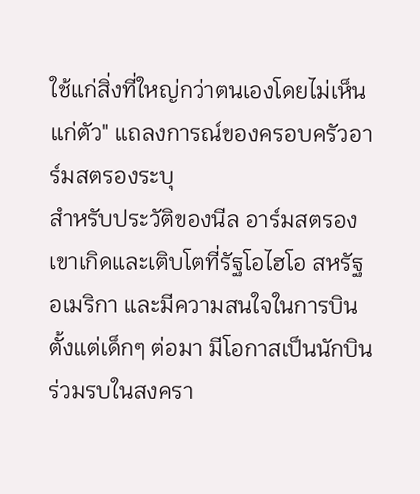ใช้แก่สิ่งที่ใหญ่กว่าตนเองโดยไม่เห็นแก่ตัว" แถลงการณ์ของครอบครัวอาร์มสตรองระบุ
สำหรับประวัติของนีล อาร์มสตรอง เขาเกิดและเติบโตที่รัฐโอไฮโอ สหรัฐอเมริกา และมีความสนใจในการบินตั้งแต่เด็กๆ ต่อมา มีโอกาสเป็นนักบินร่วมรบในสงครา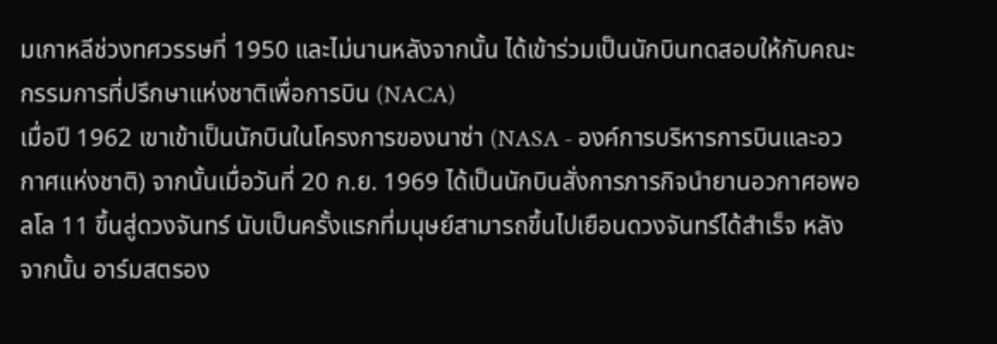มเกาหลีช่วงทศวรรษที่ 1950 และไม่นานหลังจากนั้น ได้เข้าร่วมเป็นนักบินทดสอบให้กับคณะกรรมการที่ปรึกษาแห่งชาติเพื่อการบิน (NACA)
เมื่อปี 1962 เขาเข้าเป็นนักบินในโครงการของนาซ่า (NASA - องค์การบริหารการบินและอวกาศแห่งชาติ) จากนั้นเมื่อวันที่ 20 ก.ย. 1969 ได้เป็นนักบินสั่งการภารกิจนำยานอวกาศอพอลโล 11 ขึ้นสู่ดวงจันทร์ นับเป็นครั้งแรกที่มนุษย์สามารถขึ้นไปเยือนดวงจันทร์ได้สำเร็จ หลังจากนั้น อาร์มสตรอง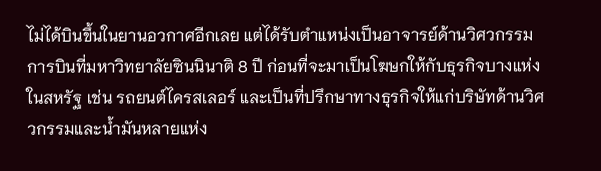ไม่ได้บินขึ้นในยานอวกาศอีกเลย แต่ได้รับตำแหน่งเป็นอาจารย์ด้านวิศวกรรมการบินที่มหาวิทยาลัยซินนินาติ 8 ปี ก่อนที่จะมาเป็นโฆษกให้กับธุรกิจบางแห่งในสหรัฐ เช่น รถยนต์ไครสเลอร์ และเป็นที่ปรึกษาทางธุรกิจให้แก่บริษัทด้านวิศวกรรมและน้ำมันหลายแห่ง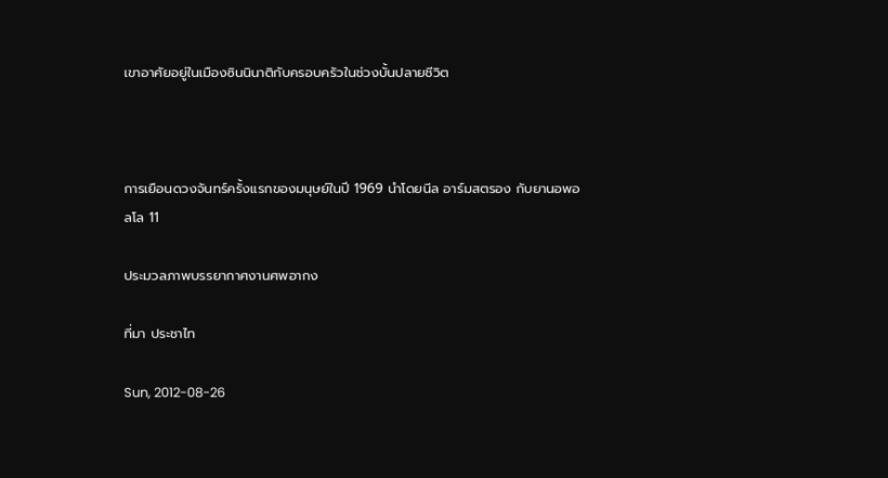เขาอาศัยอยู่ในเมืองซินนินาติกับครอบครัวในช่วงบั้นปลายชีวิต



การเยือนดวงจันทร์ครั้งแรกของมนุษย์ในปี 1969 นำโดยนีล อาร์มสตรอง กับยานอพอลโล 11

ประมวลภาพบรรยากาศงานศพอากง

ที่มา ประชาไท

Sun, 2012-08-26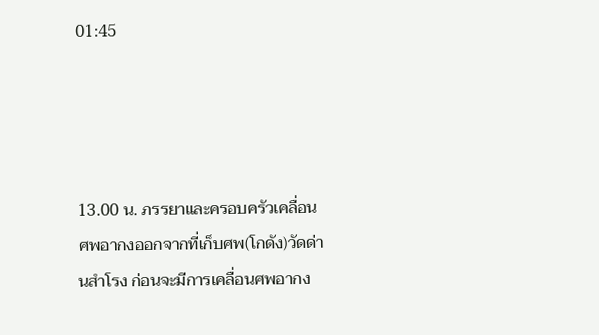01:45




13.00 น. ภรรยาและครอบครัวเคลื่อนศพอากงออกจากที่เก็บศพ(โกดัง)วัดด่านสำโรง ก่อนจะมีการเคลื่อนศพอากง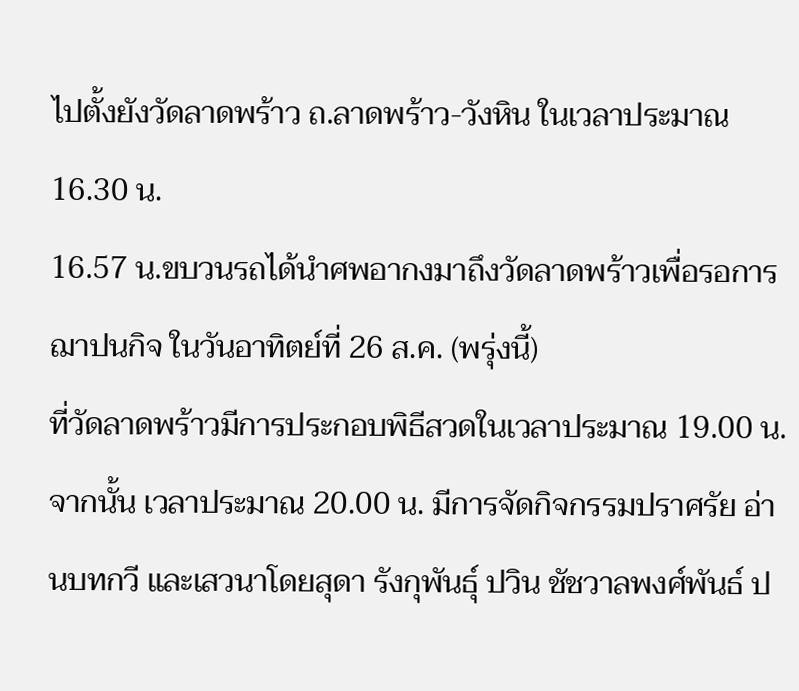ไปตั้งยังวัดลาดพร้าว ถ.ลาดพร้าว-วังหิน ในเวลาประมาณ 16.30 น.
16.57 น.ขบวนรถได้นำศพอากงมาถึงวัดลาดพร้าวเพื่อรอการฌาปนกิจ ในวันอาทิตย์ที่ 26 ส.ค. (พรุ่งนี้)
ที่วัดลาดพร้าวมีการประกอบพิธีสวดในเวลาประมาณ 19.00 น. จากนั้น เวลาประมาณ 20.00 น. มีการจัดกิจกรรมปราศรัย อ่านบทกวี และเสวนาโดยสุดา รังกุพันธุ์ ปวิน ชัชวาลพงศ์พันธ์ ป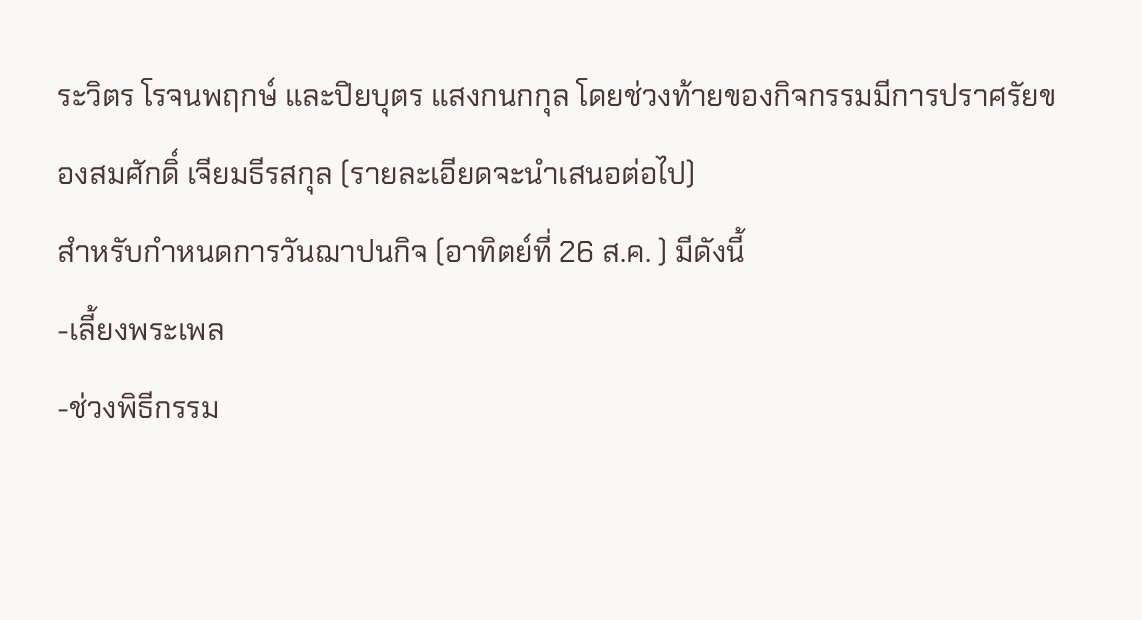ระวิตร โรจนพฤกษ์ และปิยบุตร แสงกนกกุล โดยช่วงท้ายของกิจกรรมมีการปราศรัยของสมศักดิ์ เจียมธีรสกุล (รายละเอียดจะนำเสนอต่อไป)
สำหรับกำหนดการวันฌาปนกิจ (อาทิตย์ที่ 26 ส.ค. ) มีดังนี้
-เลี้ยงพระเพล
-ช่วงพิธีกรรม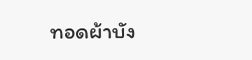ทอดผ้าบัง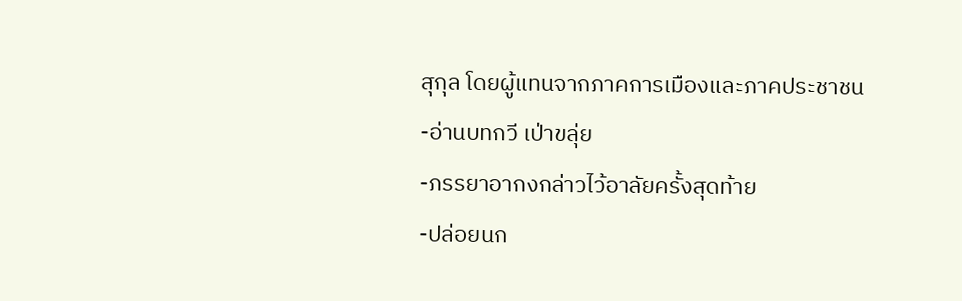สุกุล โดยผู้แทนจากภาคการเมืองและภาคประชาชน
-อ่านบทกวี เป่าขลุ่ย
-ภรรยาอากงกล่าวไว้อาลัยครั้งสุดท้าย
-ปล่อยนก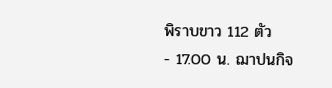พิราบขาว 112 ตัว
- 17.00 น. ฌาปนกิจ